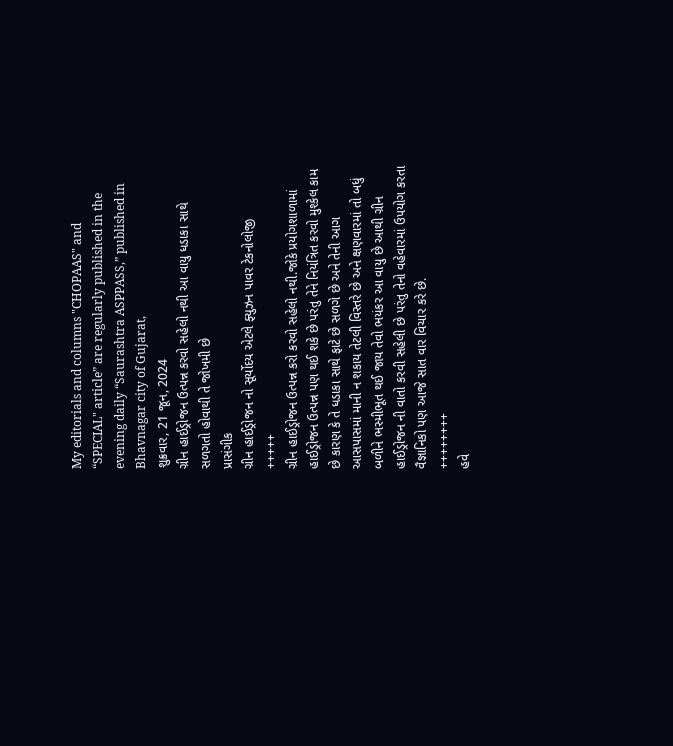My editorials and columns "CHOPAAS" and “SPECIAL" article” are regularly published in the evening daily “Saurashtra ASPPASS,” published in Bhavnagar city of Gujarat,
શુક્રવાર, 21 જૂન, 2024
ગ્રીન હાઈડ્રોજન ઉત્પન્ન કરવો સહેલો નથી આ વાયુ ધડાકા સાથે સળગતો હોવાથી તે જોખમી છે
પ્રાસંગીક
ગ્રીન હાઈડ્રોજન નો સૂર્યોદય એટલે ફ્યુઝન પાવર ટેકનોલોજી
+++++
ગ્રીન હાઈડ્રોજન ઉત્પન્ન કરો કરવો સહેલો નથી.જોકે પ્રયોગશાળામાં હાઈડ્રોજન ઉત્પન્ન પણ થઈ શકે છે પરંતુ તેને નિયંત્રિત કરવો મુશ્કેલ કામ છે કારણ કે તે ધડાકા સાથે ફાટે છે સળગે છે અને તેની આગ આસપાસમાં માની ન શકાય તેટલી વિસ્તરે છે અને ક્ષણવારમાં તો બધું બળીને ભસ્મીભૂત થઈ જાય તેવો ભયંકર આ વાયુ છે આથી ગ્રીન હાઈડ્રોજન ની વાતો કરવી સહેલી છે પરંતુ તેનો વહેવારમાં ઉપયોગ કરતા વૈજ્ઞાનિકો પણ આજે સાત વાર વિચાર કરે છે.
++++++++
હવે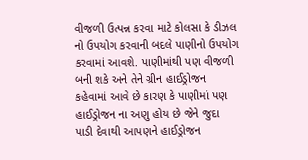વીજળી ઉત્પન્ન કરવા માટે કોલસા કે ડીઝલ નો ઉપયોગ કરવાની બદલે પાણીનો ઉપયોગ કરવામાં આવશે. પાણીમાંથી પણ વીજળી બની શકે અને તેને ગ્રીન હાઈડ્રોજન કહેવામાં આવે છે કારણ કે પાણીમાં પણ હાઈડ્રોજન ના અણુ હોય છે જેને જુદા પાડી દેવાથી આપણને હાઈડ્રોજન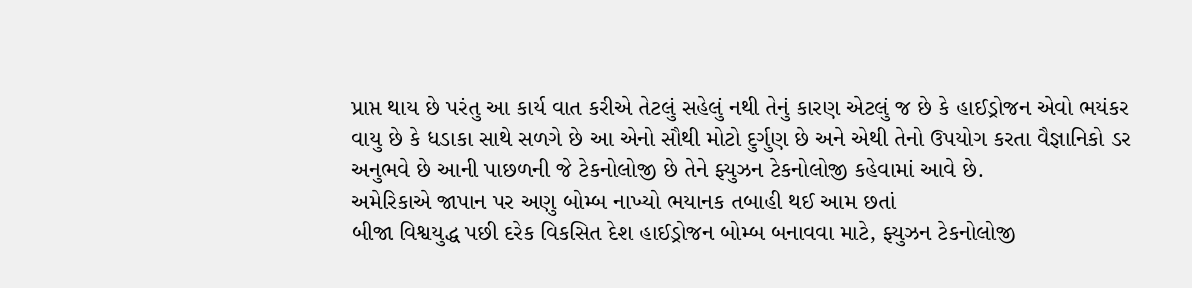પ્રાપ્ત થાય છે પરંતુ આ કાર્ય વાત કરીએ તેટલું સહેલું નથી તેનું કારણ એટલું જ છે કે હાઈડ્રોજન એવો ભયંકર વાયુ છે કે ધડાકા સાથે સળગે છે આ એનો સૌથી મોટો દુર્ગુણ છે અને એથી તેનો ઉપયોગ કરતા વૈજ્ઞાનિકો ડર અનુભવે છે આની પાછળની જે ટેકનોલોજી છે તેને ફ્યુઝન ટેકનોલોજી કહેવામાં આવે છે.
અમેરિકાએ જાપાન પર અણુ બોમ્બ નાખ્યો ભયાનક તબાહી થઈ આમ છતાં
બીજા વિશ્વયુદ્ધ પછી દરેક વિકસિત દેશ હાઈડ્રોજન બોમ્બ બનાવવા માટે, ફ્યુઝન ટેકનોલોજી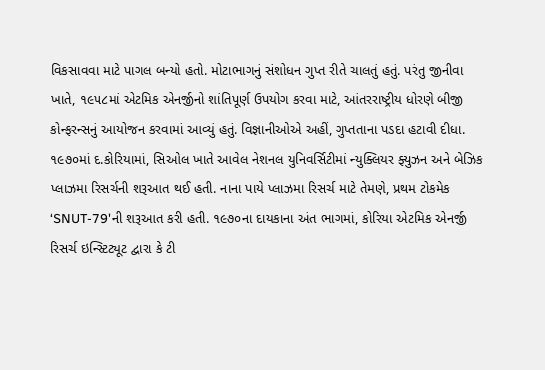વિકસાવવા માટે પાગલ બન્યો હતો. મોટાભાગનું સંશોધન ગુપ્ત રીતે ચાલતું હતું. પરંતુ જીનીવા ખાતે, ૧૯૫૮માં એટમિક એનર્જીનો શાંતિપૂર્ણ ઉપયોગ કરવા માટે, આંતરરાષ્ટ્રીય ધોરણે બીજી કોન્ફરન્સનું આયોજન કરવામાં આવ્યું હતું. વિજ્ઞાનીઓએ અહીં, ગુપ્તતાના પડદા હટાવી દીધા. ૧૯૭૦માં દ.કોરિયામાં, સિઓલ ખાતે આવેલ નેશનલ યુનિવર્સિટીમાં ન્યુક્લિયર ફ્યુઝન અને બેઝિક પ્લાઝમા રિસર્ચની શરૂઆત થઈ હતી. નાના પાયે પ્લાઝમા રિસર્ચ માટે તેમણે, પ્રથમ ટોકમેક ‘SNUT-79'ની શરૂઆત કરી હતી. ૧૯૭૦ના દાયકાના અંત ભાગમાં, કોરિયા એટમિક એનર્જી રિસર્ચ ઇન્સ્ટિટ્યૂટ દ્વારા કે ટી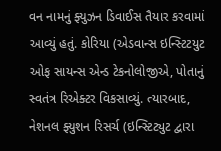વન નામનું ફ્યુઝન ડિવાઈસ તૈયાર કરવામાં આવ્યું હતું. કોરિયા (એડવાન્સ ઇન્સ્ટિટયુટ ઓફ સાયન્સ એન્ડ ટેકનોલોજીએ, પોતાનું સ્વતંત્ર રિએક્ટર વિકસાવ્યું. ત્યારબાદ, નેશનલ ફ્યુશન રિસર્ચ (ઇન્સ્ટિટ્યુટ દ્વારા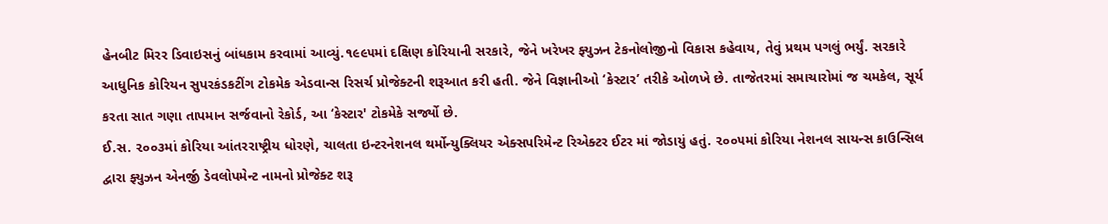હેનબીટ મિરર ડિવાઇસનું બાંધકામ કરવામાં આવ્યું.૧૯૯૫માં દક્ષિણ કોરિયાની સરકારે, જેને ખરેખર ફ્યુઝન ટેકનોલોજીનો વિકાસ કહેવાય, તેવું પ્રથમ પગલું ભર્યું. સરકારે આધુનિક કોરિયન સુપરકંડકટીંગ ટોકમેક એડવાન્સ રિસર્ચ પ્રોજેક્ટની શરૂઆત કરી હતી. જેને વિજ્ઞાનીઓ ‘કેસ્ટાર’ તરીકે ઓળખે છે. તાજેતરમાં સમાચારોમાં જ ચમકેલ, સૂર્ય કરતા સાત ગણા તાપમાન સર્જવાનો રેકોર્ડ, આ ‘કેસ્ટાર' ટોકમેકે સર્જ્યો છે.
ઈ.સ. ૨૦૦૩માં કોરિયા આંતરરાષ્ટ્રીય ધોરણે, ચાલતા ઇન્ટરનેશનલ થર્મોન્યુક્લિયર એક્સપરિમેન્ટ રિએક્ટર ઈટર માં જોડાયું હતું. ૨૦૦૫માં કોરિયા નેશનલ સાયન્સ કાઉન્સિલ દ્વારા ફ્યુઝન એનર્જી ડેવલોપમેન્ટ નામનો પ્રોજેક્ટ શરૂ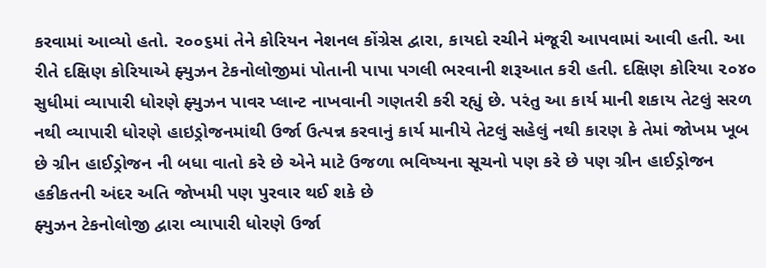કરવામાં આવ્યો હતો. ૨૦૦૬માં તેને કોરિયન નેશનલ કોંગ્રેસ દ્વારા, કાયદો રચીને મંજૂરી આપવામાં આવી હતી. આ રીતે દક્ષિણ કોરિયાએ ફ્યુઝન ટેકનોલોજીમાં પોતાની પાપા પગલી ભરવાની શરૂઆત કરી હતી. દક્ષિણ કોરિયા ૨૦૪૦ સુધીમાં વ્યાપારી ધોરણે ફ્યુઝન પાવર પ્લાન્ટ નાખવાની ગણતરી કરી રહ્યું છે. પરંતુ આ કાર્ય માની શકાય તેટલું સરળ નથી વ્યાપારી ધોરણે હાઇડ્રોજનમાંથી ઉર્જા ઉત્પન્ન કરવાનું કાર્ય માનીયે તેટલું સહેલું નથી કારણ કે તેમાં જોખમ ખૂબ છે ગ્રીન હાઈડ્રોજન ની બધા વાતો કરે છે એને માટે ઉજળા ભવિષ્યના સૂચનો પણ કરે છે પણ ગ્રીન હાઈડ્રોજન હકીકતની અંદર અતિ જોખમી પણ પુરવાર થઈ શકે છે
ફ્યુઝન ટેકનોલોજી દ્વારા વ્યાપારી ધોરણે ઉર્જા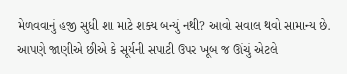મેળવવાનું હજી સુધી શા માટે શક્ય બન્યું નથી? આવો સવાલ થવો સામાન્ય છે. આપણે જાણીએ છીએ કે સૂર્યની સપાટી ઉપર ખૂબ જ ઊંચું એટલે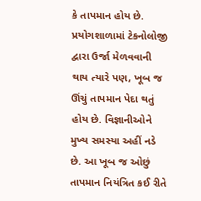કે તાપમાન હોય છે. પ્રયોગશાળામાં ટેકનોલોજી દ્વારા ઉર્જા મેળવવાની થાય ત્યારે પણ, ખૂબ જ ઊંચું તાપમાન પેદા થતું હોય છે. વિજ્ઞાનીઓને મુખ્ય સમસ્યા અહીં નડે છે. આ ખૂબ જ ઓછું તાપમાન નિયંત્રિત કઈ રીતે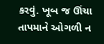કરવું. ખૂબ જ ઊંચા તાપમાને ઓગળી ન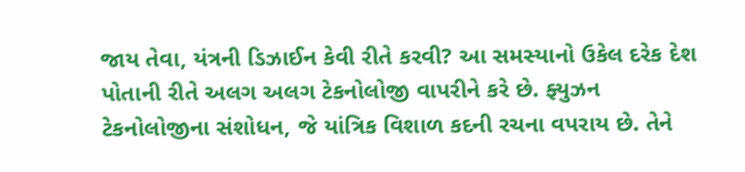જાય તેવા, યંત્રની ડિઝાઈન કેવી રીતે કરવી? આ સમસ્યાનો ઉકેલ દરેક દેશ પોતાની રીતે અલગ અલગ ટેકનોલોજી વાપરીને કરે છે. ફ્યુઝન ટેકનોલોજીના સંશોધન, જે યાંત્રિક વિશાળ કદની રચના વપરાય છે. તેને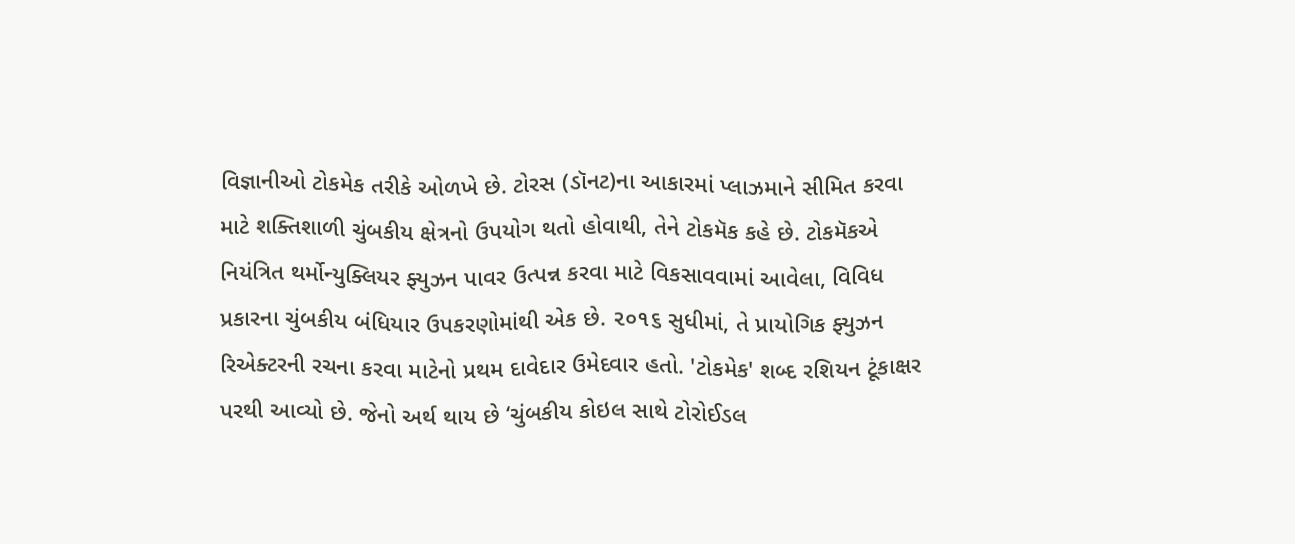વિજ્ઞાનીઓ ટોકમેક તરીકે ઓળખે છે. ટોરસ (ડૉનટ)ના આકારમાં પ્લાઝમાને સીમિત કરવા માટે શક્તિશાળી ચુંબકીય ક્ષેત્રનો ઉપયોગ થતો હોવાથી, તેને ટોકમૅક કહે છે. ટોકમૅકએ નિયંત્રિત થર્મોન્યુક્લિયર ફ્યુઝન પાવર ઉત્પન્ન કરવા માટે વિકસાવવામાં આવેલા, વિવિધ
પ્રકારના ચુંબકીય બંધિયાર ઉપકરણોમાંથી એક છે. ૨૦૧૬ સુધીમાં, તે પ્રાયોગિક ફ્યુઝન રિએક્ટરની રચના કરવા માટેનો પ્રથમ દાવેદાર ઉમેદવાર હતો. 'ટોકમેક' શબ્દ રશિયન ટૂંકાક્ષર પરથી આવ્યો છે. જેનો અર્થ થાય છે ‘ચુંબકીય કોઇલ સાથે ટોરોઈડલ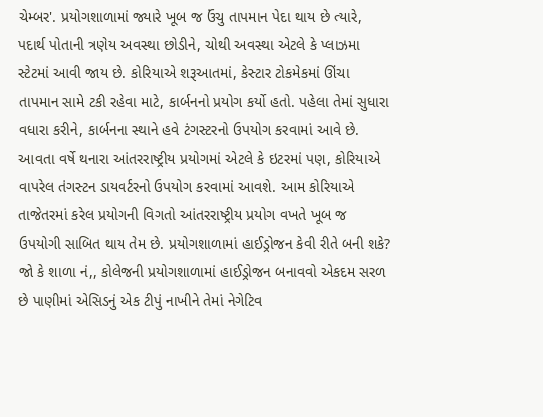ચેમ્બર'. પ્રયોગશાળામાં જ્યારે ખૂબ જ ઉંચુ તાપમાન પેદા થાય છે ત્યારે, પદાર્થ પોતાની ત્રણેય અવસ્થા છોડીને, ચોથી અવસ્થા એટલે કે પ્લાઝમા સ્ટેટમાં આવી જાય છે. કોરિયાએ શરૂઆતમાં, કેસ્ટાર ટોકમેકમાં ઊંચા તાપમાન સામે ટકી રહેવા માટે, કાર્બનનો પ્રયોગ કર્યો હતો. પહેલા તેમાં સુધારા વધારા કરીને, કાર્બનના સ્થાને હવે ટંગસ્ટરનો ઉપયોગ કરવામાં આવે છે. આવતા વર્ષે થનારા આંતરરાષ્ટ્રીય પ્રયોગમાં એટલે કે ઇટરમાં પણ, કોરિયાએ વાપરેલ તંગસ્ટન ડાયવર્ટરનો ઉપયોગ કરવામાં આવશે. આમ કોરિયાએ તાજેતરમાં કરેલ પ્રયોગની વિગતો આંતરરાષ્ટ્રીય પ્રયોગ વખતે ખૂબ જ ઉપયોગી સાબિત થાય તેમ છે. પ્રયોગશાળામાં હાઈડ્રોજન કેવી રીતે બની શકે? જો કે શાળા નં,, કોલેજની પ્રયોગશાળામાં હાઈડ્રોજન બનાવવો એકદમ સરળ છે પાણીમાં એસિડનું એક ટીપું નાખીને તેમાં નેગેટિવ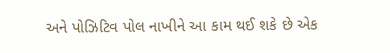અને પોઝિટિવ પોલ નાખીને આ કામ થઈ શકે છે એક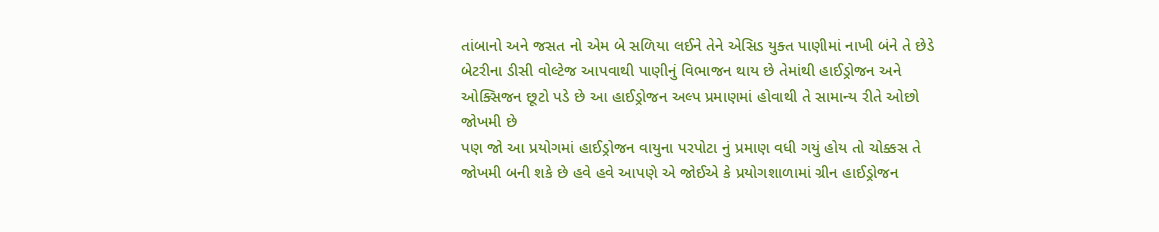તાંબાનો અને જસત નો એમ બે સળિયા લઈને તેને એસિડ યુક્ત પાણીમાં નાખી બંને તે છેડે બેટરીના ડીસી વોલ્ટેજ આપવાથી પાણીનું વિભાજન થાય છે તેમાંથી હાઈડ્રોજન અને ઓક્સિજન છૂટો પડે છે આ હાઈડ્રોજન અલ્પ પ્રમાણમાં હોવાથી તે સામાન્ય રીતે ઓછો જોખમી છે
પણ જો આ પ્રયોગમાં હાઈડ્રોજન વાયુના પરપોટા નું પ્રમાણ વધી ગયું હોય તો ચોક્કસ તે જોખમી બની શકે છે હવે હવે આપણે એ જોઈએ કે પ્રયોગશાળામાં ગ્રીન હાઈડ્રોજન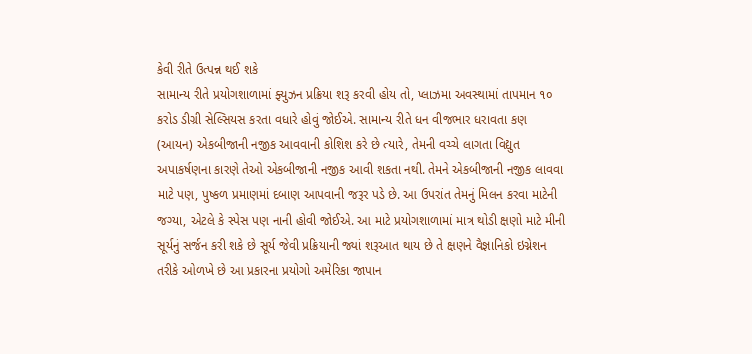કેવી રીતે ઉત્પન્ન થઈ શકે
સામાન્ય રીતે પ્રયોગશાળામાં ફ્યુઝન પ્રક્રિયા શરૂ કરવી હોય તો, પ્લાઝમા અવસ્થામાં તાપમાન ૧૦ કરોડ ડીગ્રી સેલ્સિયસ કરતા વધારે હોવું જોઈએ. સામાન્ય રીતે ધન વીજભાર ધરાવતા કણ (આયન) એકબીજાની નજીક આવવાની કોશિશ કરે છે ત્યારે, તેમની વચ્ચે લાગતા વિદ્યુત અપાકર્ષણના કારણે તેઓ એકબીજાની નજીક આવી શકતા નથી. તેમને એકબીજાની નજીક લાવવા માટે પણ, પુષ્કળ પ્રમાણમાં દબાણ આપવાની જરૂર પડે છે. આ ઉપરાંત તેમનું મિલન કરવા માટેની જગ્યા, એટલે કે સ્પેસ પણ નાની હોવી જોઈએ. આ માટે પ્રયોગશાળામાં માત્ર થોડી ક્ષણો માટે મીની સૂર્યનું સર્જન કરી શકે છે સૂર્ય જેવી પ્રક્રિયાની જ્યાં શરૂઆત થાય છે તે ક્ષણને વૈજ્ઞાનિકો ઇગ્નેશન તરીકે ઓળખે છે આ પ્રકારના પ્રયોગો અમેરિકા જાપાન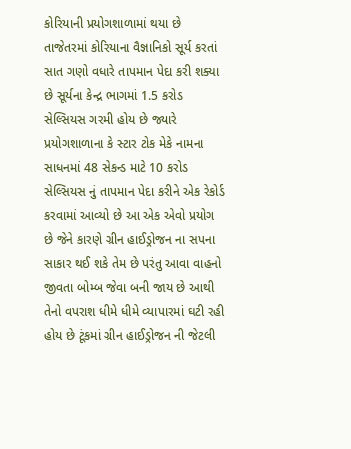કોરિયાની પ્રયોગશાળામાં થયા છે તાજેતરમાં કોરિયાના વૈજ્ઞાનિકો સૂર્ય કરતાં સાત ગણો વધારે તાપમાન પેદા કરી શક્યા છે સૂર્યના કેન્દ્ર ભાગમાં 1.5 કરોડ સેલ્સિયસ ગરમી હોય છે જ્યારે પ્રયોગશાળાના કે સ્ટાર ટોક મેકે નામના સાધનમાં 48 સેકન્ડ માટે 10 કરોડ સેલ્સિયસ નું તાપમાન પેદા કરીને એક રેકોર્ડ કરવામાં આવ્યો છે આ એક એવો પ્રયોગ છે જેને કારણે ગ્રીન હાઈડ્રોજન ના સપના સાકાર થઈ શકે તેમ છે પરંતુ આવા વાહનો જીવતા બોમ્બ જેવા બની જાય છે આથી તેનો વપરાશ ધીમે ધીમે વ્યાપારમાં ઘટી રહી હોય છે ટૂંકમાં ગ્રીન હાઈડ્રોજન ની જેટલી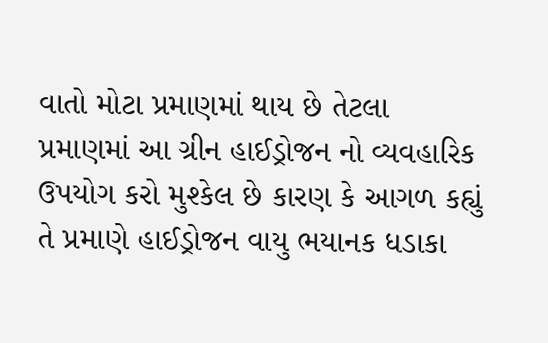વાતો મોટા પ્રમાણમાં થાય છે તેટલા પ્રમાણમાં આ ગ્રીન હાઈડ્રોજન નો વ્યવહારિક ઉપયોગ કરો મુશ્કેલ છે કારણ કે આગળ કહ્યું તે પ્રમાણે હાઈડ્રોજન વાયુ ભયાનક ધડાકા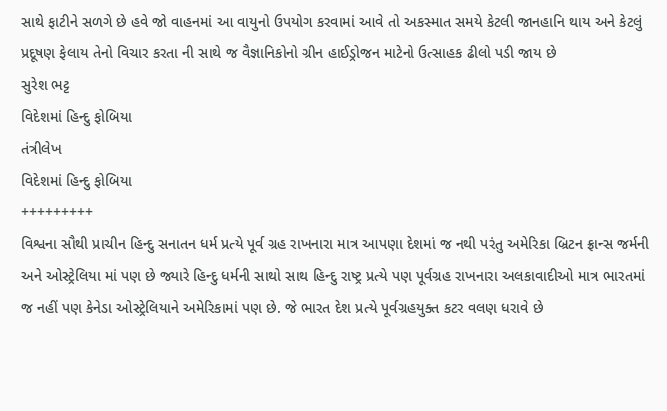સાથે ફાટીને સળગે છે હવે જો વાહનમાં આ વાયુનો ઉપયોગ કરવામાં આવે તો અકસ્માત સમયે કેટલી જાનહાનિ થાય અને કેટલું પ્રદૂષણ ફેલાય તેનો વિચાર કરતા ની સાથે જ વૈજ્ઞાનિકોનો ગ્રીન હાઈડ્રોજન માટેનો ઉત્સાહક ઢીલો પડી જાય છે
સુરેશ ભટ્ટ
વિદેશમાં હિન્દુ ફોબિયા
તંત્રીલેખ
વિદેશમાં હિન્દુ ફોબિયા
+++++++++
વિશ્વના સૌથી પ્રાચીન હિન્દુ સનાતન ધર્મ પ્રત્યે પૂર્વ ગ્રહ રાખનારા માત્ર આપણા દેશમાં જ નથી પરંતુ અમેરિકા બ્રિટન ફ્રાન્સ જર્મની અને ઓસ્ટ્રેલિયા માં પણ છે જ્યારે હિન્દુ ધર્મની સાથો સાથ હિન્દુ રાષ્ટ્ર પ્રત્યે પણ પૂર્વગ્રહ રાખનારા અલકાવાદીઓ માત્ર ભારતમાં જ નહીં પણ કેનેડા ઓસ્ટ્રેલિયાને અમેરિકામાં પણ છે. જે ભારત દેશ પ્રત્યે પૂર્વગ્રહયુક્ત કટર વલણ ધરાવે છે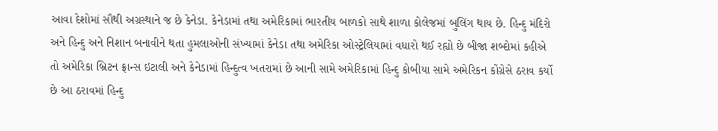આવા દેશોમાં સૌથી અગ્રસ્થાને જ છે કેનેડા. કેનેડામાં તથા અમેરિકામાં ભારતીય બાળકો સાથે શાળા કોલેજમાં બુલિંગ થાય છે. હિન્દુ મંદિરો અને હિન્દુ અને નિશાન બનાવીને થતા હુમલાઓની સંખ્યામાં કેનેડા તથા અમેરિકા ઓસ્ટ્રેલિયામાં વધારો થઈ રહ્યો છે બીજા શબ્દોમાં કહીએ તો અમેરિકા બ્રિટન ફ્રાન્સ ઇટાલી અને કેનેડામાં હિન્દુત્વ ખતરામાં છે આની સામે અમેરિકામાં હિન્દુ કોબીયા સામે અમેરિકન કોંગ્રેસે ઠરાવ કર્યો છે આ ઠરાવમાં હિન્દુ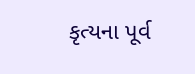કૃત્યના પૂર્વ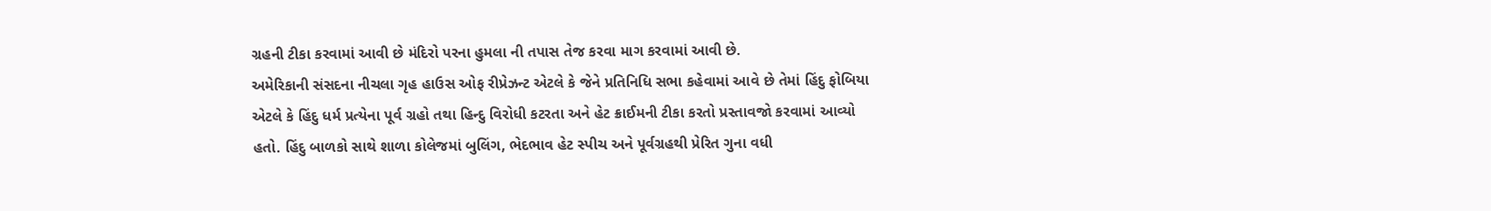ગ્રહની ટીકા કરવામાં આવી છે મંદિરો પરના હુમલા ની તપાસ તેજ કરવા માગ કરવામાં આવી છે.
અમેરિકાની સંસદના નીચલા ગૃહ હાઉસ ઓફ રીપ્રેઝન્ટ એટલે કે જેને પ્રતિનિધિ સભા કહેવામાં આવે છે તેમાં હિંદુ ફોબિયા એટલે કે હિંદુ ધર્મ પ્રત્યેના પૂર્વ ગ્રહો તથા હિન્દુ વિરોધી કટરતા અને હેટ ક્રાઈમની ટીકા કરતો પ્રસ્તાવજો કરવામાં આવ્યો હતો. હિંદુ બાળકો સાથે શાળા કોલેજમાં બુલિંગ, ભેદભાવ હેટ સ્પીચ અને પૂર્વગ્રહથી પ્રેરિત ગુના વધી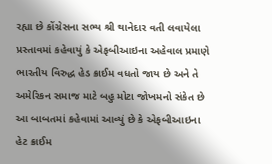રહ્યા છે કોંગ્રેસના સભ્ય શ્રી થાનેદાર વતી લવાયેલા પ્રસ્તાવમાં કહેવાયું કે એફબીઆઇના અહેવાલ પ્રમાણે ભારતીય વિરુદ્ધ હેડ ક્રાઈમ વધતો જાય છે અને તે અમેરિકન સમાજ માટે બહુ મોટા જોખમનો સંકેત છે આ બાબતમાં કહેવામાં આવ્યું છે કે એફબીઆઇના હેટ ક્રાઈમ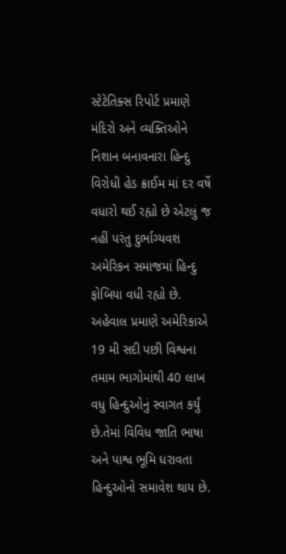સ્ટેટેતિક્સ રિપોર્ટ પ્રમાણે મંદિરો અને વ્યક્તિઓને નિશાન બનાવનારા હિન્દુ વિરોધી હેડ ક્રાઈમ માં દર વર્ષે વધારો થઈ રહ્યો છે એટલું જ નહીં પરંતુ દુર્ભાગ્યવશ અમેરિકન સમાજમાં હિન્દુ ફોબિયા વધી રહ્યો છે. અહેવાલ પ્રમાણે અમેરિકાએ 19 મી સદી પછી વિશ્વના તમામ ભાગોમાંથી 40 લાખ વધુ હિન્દુઓનું સ્વાગત કર્યું છે.તેમાં વિવિધ જાતિ ભાષા અને પાશ્વ ભૂમિ ધરાવતા હિન્દુઓનો સમાવેશ થાય છે.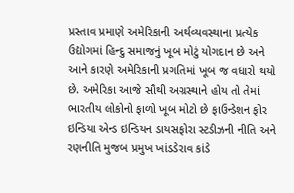પ્રસ્તાવ પ્રમાણે અમેરિકાની અર્થવ્યવસ્થાના પ્રત્યેક ઉદ્યોગમાં હિન્દુ સમાજનું ખૂબ મોટું યોગદાન છે અને આને કારણે અમેરિકાની પ્રગતિમાં ખૂબ જ વધારો થયો છે. અમેરિકા આજે સૌથી અગ્રસ્થાને હોય તો તેમાં ભારતીય લોકોનો ફાળો ખૂબ મોટો છે ફાઉન્ડેશન ફોર ઇન્ડિયા એન્ડ ઇન્ડિયન ડાયસફોરા સ્ટડીઝની નીતિ અને રણનીતિ મુજબ પ્રમુખ ખાંડડેરાવ કાંડે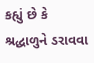કહ્યું છે કે શ્રદ્ધાળુને ડરાવવા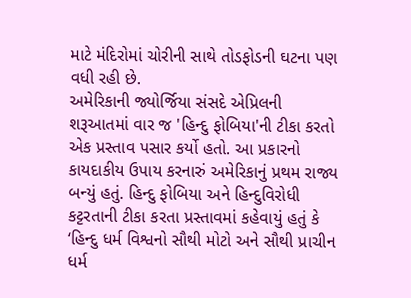માટે મંદિરોમાં ચોરીની સાથે તોડફોડની ઘટના પણ વધી રહી છે.
અમેરિકાની જ્યોર્જિયા સંસદે એપ્રિલની શરૂઆતમાં વાર જ 'હિન્દુ ફોબિયા'ની ટીકા કરતો એક પ્રસ્તાવ પસાર કર્યો હતો. આ પ્રકારનો કાયદાકીય ઉપાય કરનારું અમેરિકાનું પ્રથમ રાજ્ય બન્યું હતું. હિન્દુ ફોબિયા અને હિન્દુવિરોધી કટ્ટરતાની ટીકા કરતા પ્રસ્તાવમાં કહેવાયું હતું કે ‘હિન્દુ ધર્મ વિશ્વનો સૌથી મોટો અને સૌથી પ્રાચીન ધર્મ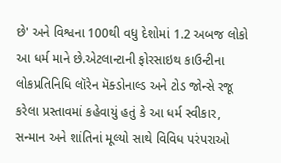છે' અને વિશ્વના 100થી વધુ દેશોમાં 1.2 અબજ લોકો આ ધર્મ માને છે.એટલાન્ટાની ફોરસાઇથ કાઉન્ટીના લોકપ્રતિનિધિ લૉરેન મૅક્ડોનાલ્ડ અને ટોડ જોન્સે રજૂ કરેલા પ્રસ્તાવમાં કહેવાયું હતું કે આ ધર્મ સ્વીકાર, સન્માન અને શાંતિનાં મૂલ્યો સાથે વિવિધ પરંપરાઓ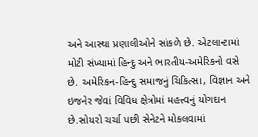અને આસ્થા પ્રણાલીઓને સાંકળે છે. એટલાન્ટામાં મોટી સંખ્યામાં હિન્દુ અને ભારતીય-અમેરિકનો વસે છે. અમેરિકન-હિન્દુ સમાજનું ચિકિત્સા, વિજ્ઞાન અને ઇજનેર જેવાં વિવિધ ક્ષેત્રોમાં મહત્ત્વનું યોગદાન છે.સોયરો ચર્ચા પછી સેનેટને મોકલવામાં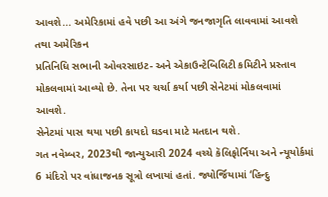આવશે... અમેરિકામાં હવે પછી આ અંગે જનજાગૃતિ લાવવામાં આવશે તથા અમેરિકન
પ્રતિનિધિ સભાની ઓવરસાઇટ- અને એકાઉન્ટેબિલિટી કમિટીને પ્રસ્તાવ મોકલવામાં આવ્યો છે. તેના પર ચર્ચા કર્યા પછી સેનેટમાં મોકલવામાં આવશે.
સેનેટમાં પાસ થયા પછી કાયદો ઘડવા માટે મતદાન થશે.
ગત નવેમ્બર, 2023થી જાન્યુઆરી 2024 વચ્ચે કૅલિફોર્નિયા અને ન્યૂયોર્કમાં 6 મંદિરો પર વાંધાજનક સૂત્રો લખાયાં હતાં. જ્યોર્જિયામાં ‘હિન્દુ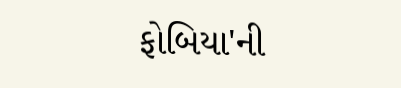ફોબિયા'ની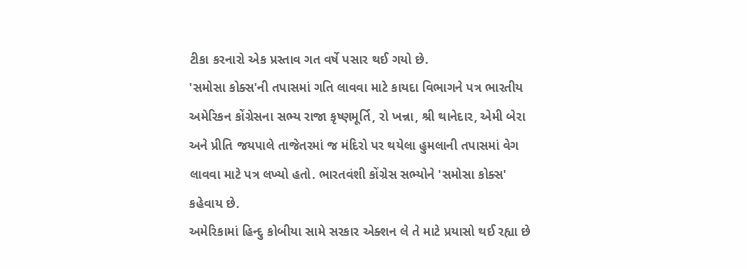ટીકા કરનારો એક પ્રસ્તાવ ગત વર્ષે પસાર થઈ ગયો છે.
'સમોસા કોક્સ'ની તપાસમાં ગતિ લાવવા માટે કાયદા વિભાગને પત્ર ભારતીય અમેરિકન કોંગ્રેસના સભ્ય રાજા કૃષ્ણમૂર્તિ, રો ખન્ના, શ્રી થાનેદાર, એમી બેરા અને પ્રીતિ જયપાલે તાજેતરમાં જ મંદિરો પર થયેલા હુમલાની તપાસમાં વેગ લાવવા માટે પત્ર લખ્યો હતો. ભારતવંશી કોંગ્રેસ સભ્યોને 'સમોસા કોક્સ' કહેવાય છે.
અમેરિકામાં હિન્દુ કોબીયા સામે સરકાર એક્શન લે તે માટે પ્રયાસો થઈ રહ્યા છે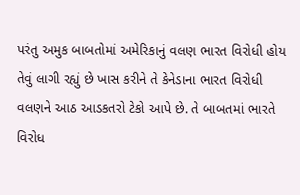પરંતુ અમુક બાબતોમાં અમેરિકાનું વલણ ભારત વિરોધી હોય તેવું લાગી રહ્યું છે ખાસ કરીને તે કેનેડાના ભારત વિરોધી વલણને આઠ આડકતરો ટેકો આપે છે. તે બાબતમાં ભારતે વિરોધ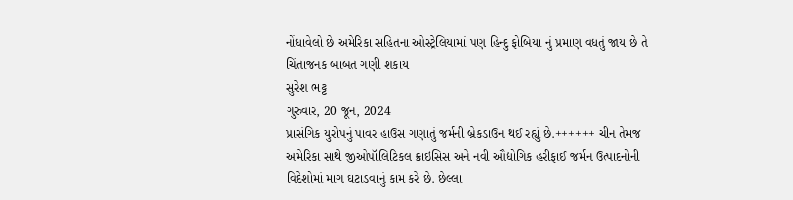નોંધાવેલો છે અમેરિકા સહિતના ઓસ્ટ્રેલિયામાં પણ હિન્દુ ફોબિયા નું પ્રમાણ વધતું જાય છે તે ચિંતાજનક બાબત ગણી શકાય
સુરેશ ભટ્ટ
ગુરુવાર, 20 જૂન, 2024
પ્રાસંગિક યુરોપનું પાવર હાઉસ ગણાતું જર્મની બ્રેકડાઉન થઈ રહ્યું છે.++++++ ચીન તેમજ અમેરિકા સાથે જીઓપૉલિટિકલ ક્રાઇસિસ અને નવી ઔદ્યોગિક હરીફાઈ જર્મન ઉત્પાદનોની વિદેશોમાં માગ ઘટાડવાનું કામ કરે છે. છેલ્લા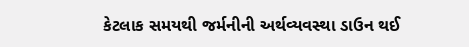કેટલાક સમયથી જર્મનીની અર્થવ્યવસ્થા ડાઉન થઈ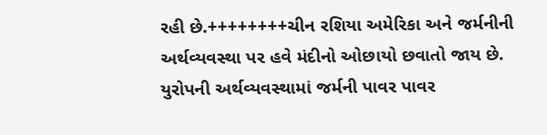રહી છે.++++++++ચીન રશિયા અમેરિકા અને જર્મનીની અર્થવ્યવસ્થા પર હવે મંદીનો ઓછાયો છવાતો જાય છે. યુરોપની અર્થવ્યવસ્થામાં જર્મની પાવર પાવર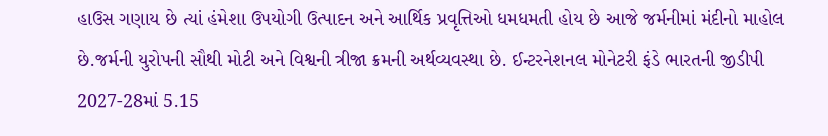હાઉસ ગણાય છે ત્યાં હંમેશા ઉપયોગી ઉત્પાદન અને આર્થિક પ્રવૃત્તિઓ ધમધમતી હોય છે આજે જર્મનીમાં મંદીનો માહોલ છે.જર્મની યુરોપની સૌથી મોટી અને વિશ્વની ત્રીજા ક્રમની અર્થવ્યવસ્થા છે. ઈન્ટરનેશનલ મોનેટરી ફંડે ભારતની જીડીપી 2027-28માં 5.15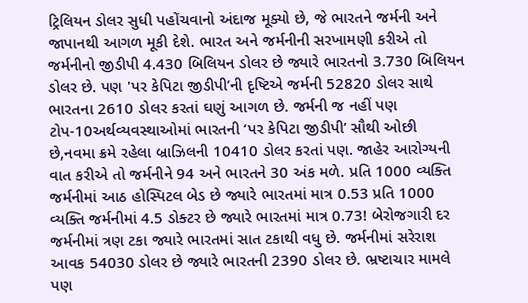ટ્રિલિયન ડોલર સુધી પહોંચવાનો અંદાજ મૂક્યો છે, જે ભારતને જર્મની અને જાપાનથી આગળ મૂકી દેશે. ભારત અને જર્મનીની સરખામણી કરીએ તો જર્મનીનો જીડીપી 4.430 બિલિયન ડોલર છે જ્યારે ભારતનો 3.730 બિલિયન ડોલર છે. પણ 'પર કેપિટા જીડીપી’ની દૃષ્ટિએ જર્મની 52820 ડોલર સાથે ભારતના 2610 ડોલર કરતાં ઘણું આગળ છે. જર્મની જ નહીં પણ ટોપ-10અર્થવ્યવસ્થાઓમાં ભારતની ‘પર કેપિટા જીડીપી’ સૌથી ઓછી છે,નવમા ક્રમે રહેલા બ્રાઝિલની 10410 ડોલર કરતાં પણ. જાહેર આરોગ્યની વાત કરીએ તો જર્મનીને 94 અને ભારતને 30 અંક મળે. પ્રતિ 1000 વ્યક્તિ જર્મનીમાં આઠ હોસ્પિટલ બેડ છે જ્યારે ભારતમાં માત્ર 0.53 પ્રતિ 1000 વ્યક્તિ જર્મનીમાં 4.5 ડોક્ટર છે જ્યારે ભારતમાં માત્ર 0.73! બેરોજગારી દર જર્મનીમાં ત્રણ ટકા જ્યારે ભારતમાં સાત ટકાથી વધુ છે. જર્મનીમાં સરેરાશ આવક 54030 ડોલર છે જ્યારે ભારતની 2390 ડોલર છે. ભ્રષ્ટાચાર મામલે પણ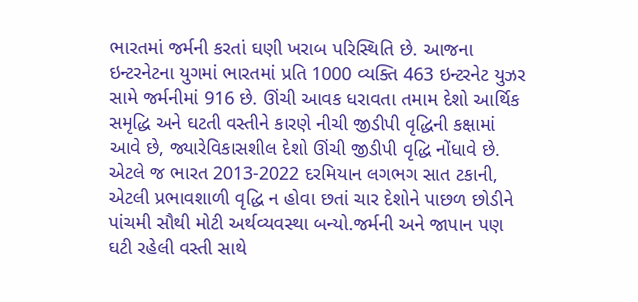ભારતમાં જર્મની કરતાં ઘણી ખરાબ પરિસ્થિતિ છે. આજના ઇન્ટરનેટના યુગમાં ભારતમાં પ્રતિ 1000 વ્યક્તિ 463 ઇન્ટરનેટ યુઝર સામે જર્મનીમાં 916 છે. ઊંચી આવક ધરાવતા તમામ દેશો આર્થિક સમૃદ્ધિ અને ઘટતી વસ્તીને કારણે નીચી જીડીપી વૃદ્ધિની કક્ષામાં આવે છે, જ્યારેવિકાસશીલ દેશો ઊંચી જીડીપી વૃદ્ધિ નોંધાવે છે. એટલે જ ભારત 2013-2022 દરમિયાન લગભગ સાત ટકાની, એટલી પ્રભાવશાળી વૃદ્ધિ ન હોવા છતાં ચાર દેશોને પાછળ છોડીને પાંચમી સૌથી મોટી અર્થવ્યવસ્થા બન્યો.જર્મની અને જાપાન પણ ઘટી રહેલી વસ્તી સાથે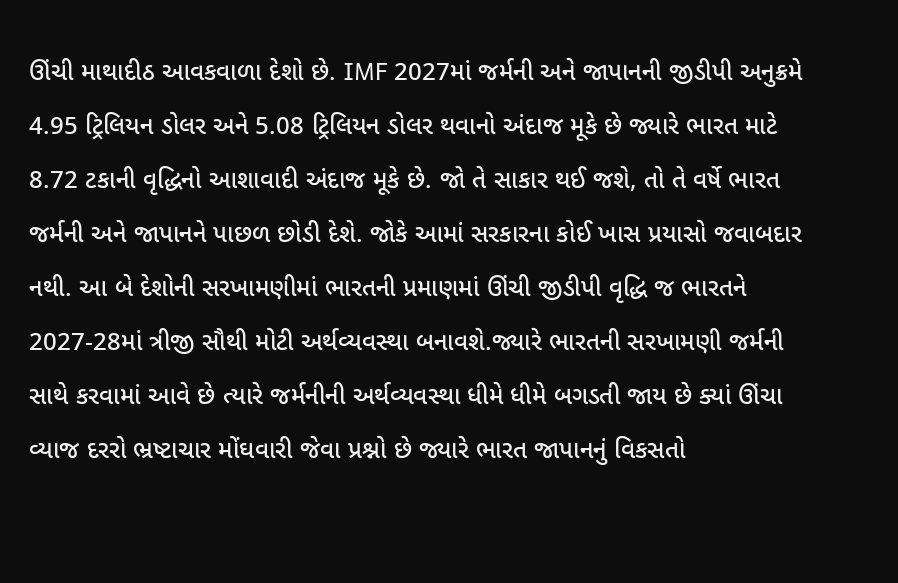ઊંચી માથાદીઠ આવકવાળા દેશો છે. IMF 2027માં જર્મની અને જાપાનની જીડીપી અનુક્રમે 4.95 ટ્રિલિયન ડોલર અને 5.08 ટ્રિલિયન ડોલર થવાનો અંદાજ મૂકે છે જ્યારે ભારત માટે 8.72 ટકાની વૃદ્ધિનો આશાવાદી અંદાજ મૂકે છે. જો તે સાકાર થઈ જશે, તો તે વર્ષે ભારત જર્મની અને જાપાનને પાછળ છોડી દેશે. જોકે આમાં સરકારના કોઈ ખાસ પ્રયાસો જવાબદાર નથી. આ બે દેશોની સરખામણીમાં ભારતની પ્રમાણમાં ઊંચી જીડીપી વૃદ્ધિ જ ભારતને 2027-28માં ત્રીજી સૌથી મોટી અર્થવ્યવસ્થા બનાવશે.જ્યારે ભારતની સરખામણી જર્મની સાથે કરવામાં આવે છે ત્યારે જર્મનીની અર્થવ્યવસ્થા ધીમે ધીમે બગડતી જાય છે ક્યાં ઊંચા વ્યાજ દરરો ભ્રષ્ટાચાર મોંઘવારી જેવા પ્રશ્નો છે જ્યારે ભારત જાપાનનું વિકસતો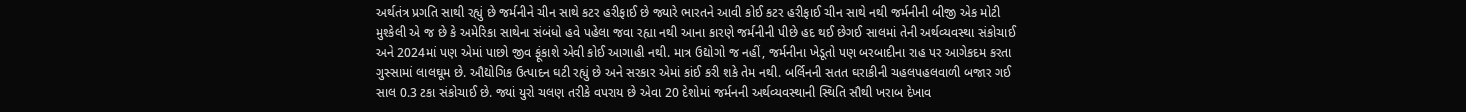અર્થતંત્ર પ્રગતિ સાથી રહ્યું છે જર્મનીને ચીન સાથે કટર હરીફાઈ છે જ્યારે ભારતને આવી કોઈ કટર હરીફાઈ ચીન સાથે નથી જર્મનીની બીજી એક મોટી મુશ્કેલી એ જ છે કે અમેરિકા સાથેના સંબંધો હવે પહેલા જવા રહ્યા નથી આના કારણે જર્મનીની પીછે હદ થઈ છેગઈ સાલમાં તેની અર્થવ્યવસ્થા સંકોચાઈ અને 2024માં પણ એમાં પાછો જીવ ફૂંકાશે એવી કોઈ આગાહી નથી. માત્ર ઉદ્યોગો જ નહીં, જર્મનીના ખેડૂતો પણ બરબાદીના રાહ પર આગેકદમ કરતા ગુસ્સામાં લાલઘૂમ છે. ઔદ્યોગિક ઉત્પાદન ઘટી રહ્યું છે અને સરકાર એમાં કાંઈ કરી શકે તેમ નથી. બર્લિનની સતત ઘરાકીની ચહલપહલવાળી બજાર ગઈ સાલ 0.3 ટકા સંકોચાઈ છે. જ્યાં યુરો ચલણ તરીકે વપરાય છે એવા 20 દેશોમાં જર્મનની અર્થવ્યવસ્થાની સ્થિતિ સૌથી ખરાબ દેખાવ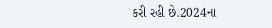કરી રહી છે.2024ના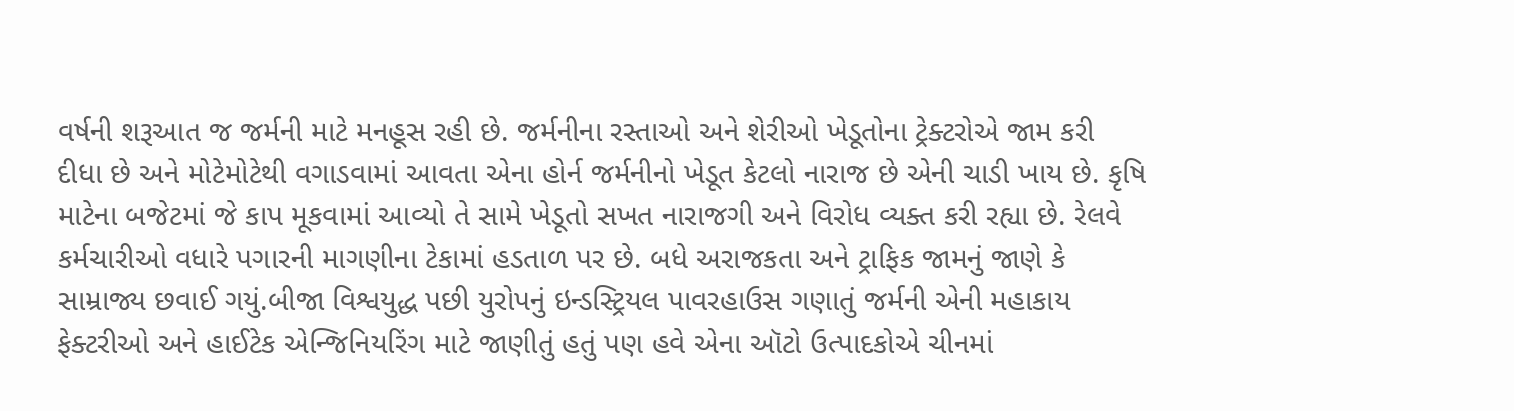વર્ષની શરૂઆત જ જર્મની માટે મનહૂસ રહી છે. જર્મનીના રસ્તાઓ અને શેરીઓ ખેડૂતોના ટ્રેક્ટરોએ જામ કરી દીધા છે અને મોટેમોટેથી વગાડવામાં આવતા એના હોર્ન જર્મનીનો ખેડૂત કેટલો નારાજ છે એની ચાડી ખાય છે. કૃષિ માટેના બજેટમાં જે કાપ મૂકવામાં આવ્યો તે સામે ખેડૂતો સખત નારાજગી અને વિરોધ વ્યક્ત કરી રહ્યા છે. રેલવે કર્મચારીઓ વધારે પગારની માગણીના ટેકામાં હડતાળ પર છે. બધે અરાજકતા અને ટ્રાફિક જામનું જાણે કે સામ્રાજ્ય છવાઈ ગયું.બીજા વિશ્વયુદ્ધ પછી યુરોપનું ઇન્ડસ્ટ્રિયલ પાવરહાઉસ ગણાતું જર્મની એની મહાકાય ફેક્ટરીઓ અને હાઈટેક એન્જિનિયરિંગ માટે જાણીતું હતું પણ હવે એના ઑટો ઉત્પાદકોએ ચીનમાં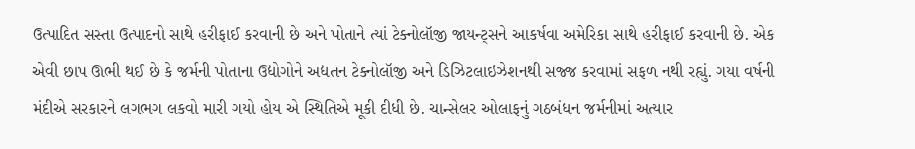ઉત્પાદિત સસ્તા ઉત્પાદનો સાથે હરીફાઈ કરવાની છે અને પોતાને ત્યાં ટેક્નોલૉજી જાયન્ટ્સને આકર્ષવા અમેરિકા સાથે હરીફાઈ કરવાની છે. એક એવી છાપ ઊભી થઈ છે કે જર્મની પોતાના ઉદ્યોગોને અદ્યતન ટેક્નોલૉજી અને ડિઝિટલાઇઝેશનથી સજ્જ કરવામાં સફળ નથી રહ્યું. ગયા વર્ષની મંદીએ સરકારને લગભગ લકવો મારી ગયો હોય એ સ્થિતિએ મૂકી દીધી છે. ચાન્સેલર ઓલાફનું ગઠબંધન જર્મનીમાં અત્યાર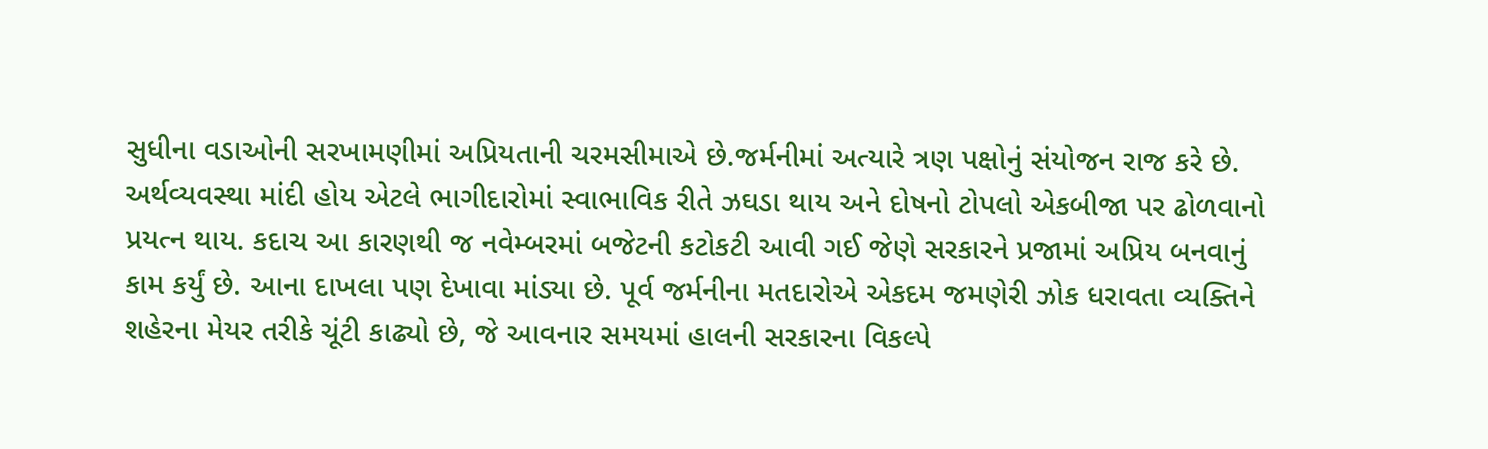સુધીના વડાઓની સરખામણીમાં અપ્રિયતાની ચરમસીમાએ છે.જર્મનીમાં અત્યારે ત્રણ પક્ષોનું સંયોજન રાજ કરે છે. અર્થવ્યવસ્થા માંદી હોય એટલે ભાગીદારોમાં સ્વાભાવિક રીતે ઝઘડા થાય અને દોષનો ટોપલો એકબીજા પર ઢોળવાનો પ્રયત્ન થાય. કદાચ આ કારણથી જ નવેમ્બરમાં બજેટની કટોકટી આવી ગઈ જેણે સરકારને પ્રજામાં અપ્રિય બનવાનું કામ કર્યું છે. આના દાખલા પણ દેખાવા માંડ્યા છે. પૂર્વ જર્મનીના મતદારોએ એકદમ જમણેરી ઝોક ધરાવતા વ્યક્તિને શહેરના મેયર તરીકે ચૂંટી કાઢ્યો છે, જે આવનાર સમયમાં હાલની સરકારના વિકલ્પે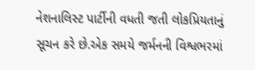નેશનાલિસ્ટ પાર્ટીની વધતી જતી લોકપ્રિયતાનું સૂચન કરે છે.એક સમયે જર્મનની વિશ્વભરમાં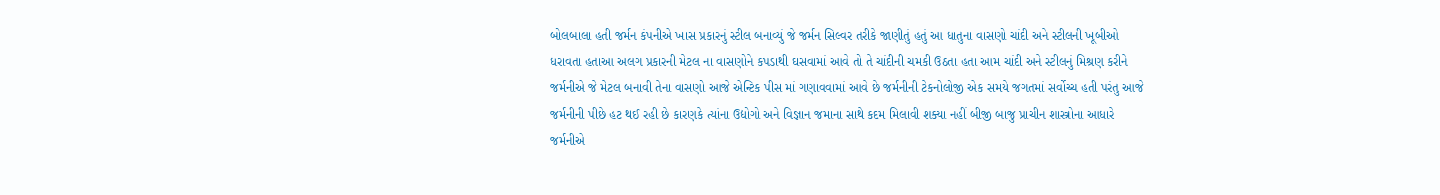બોલબાલા હતી જર્મન કંપનીએ ખાસ પ્રકારનું સ્ટીલ બનાવ્યું જે જર્મન સિલ્વર તરીકે જાણીતું હતું આ ધાતુના વાસણો ચાંદી અને સ્ટીલની ખૂબીઓ ધરાવતા હતાઆ અલગ પ્રકારની મેટલ ના વાસણોને કપડાથી ઘસવામાં આવે તો તે ચાંદીની ચમકી ઉઠતા હતા આમ ચાંદી અને સ્ટીલનું મિશ્રણ કરીને જર્મનીએ જે મેટલ બનાવી તેના વાસણો આજે એન્ટિક પીસ માં ગણાવવામાં આવે છે જર્મનીની ટેકનોલોજી એક સમયે જગતમાં સર્વોચ્ચ હતી પરંતુ આજે જર્મનીની પીછે હટ થઈ રહી છે કારણકે ત્યાંના ઉદ્યોગો અને વિજ્ઞાન જમાના સાથે કદમ મિલાવી શક્યા નહીં બીજી બાજુ પ્રાચીન શાસ્ત્રોના આધારે જર્મનીએ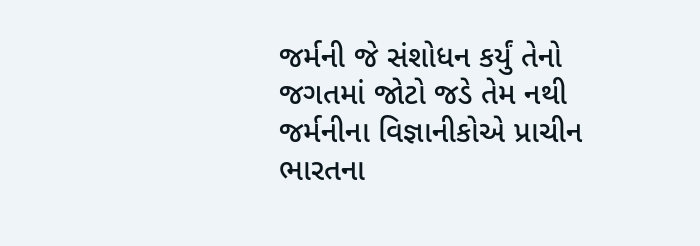જર્મની જે સંશોધન કર્યું તેનો જગતમાં જોટો જડે તેમ નથી જર્મનીના વિજ્ઞાનીકોએ પ્રાચીન ભારતના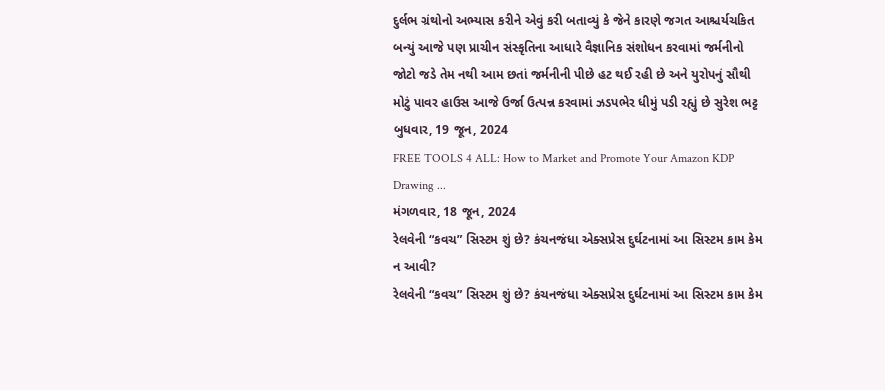દુર્લભ ગ્રંથોનો અભ્યાસ કરીને એવું કરી બતાવ્યું કે જેને કારણે જગત આશ્ચર્યચકિત બન્યું આજે પણ પ્રાચીન સંસ્કૃતિના આધારે વૈજ્ઞાનિક સંશોધન કરવામાં જર્મનીનો જોટો જડે તેમ નથી આમ છતાં જર્મનીની પીછે હટ થઈ રહી છે અને યુરોપનું સૌથી મોટું પાવર હાઉસ આજે ઉર્જા ઉત્પન્ન કરવામાં ઝડપભેર ધીમું પડી રહ્યું છે સુરેશ ભટ્ટ
બુધવાર, 19 જૂન, 2024
FREE TOOLS 4 ALL: How to Market and Promote Your Amazon KDP Drawing ...
મંગળવાર, 18 જૂન, 2024
રેલવેની “કવચ” સિસ્ટમ શું છે? કંચનજંધા એક્સપ્રેસ દુર્ઘટનામાં આ સિસ્ટમ કામ કેમ ન આવી?
રેલવેની “કવચ” સિસ્ટમ શું છે? કંચનજંધા એક્સપ્રેસ દુર્ઘટનામાં આ સિસ્ટમ કામ કેમ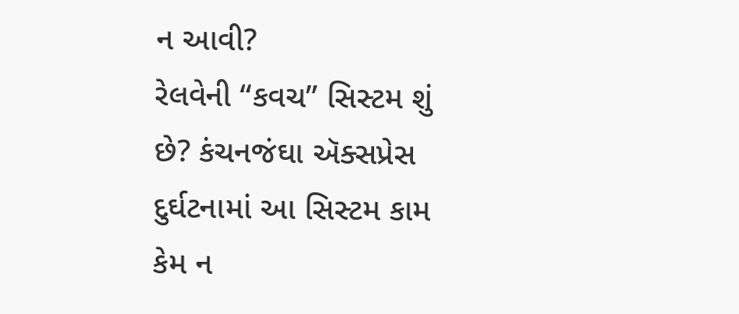ન આવી?
રેલવેની “કવચ” સિસ્ટમ શું છે? કંચનજંઘા ઍક્સપ્રેસ દુર્ઘટનામાં આ સિસ્ટમ કામ કેમ ન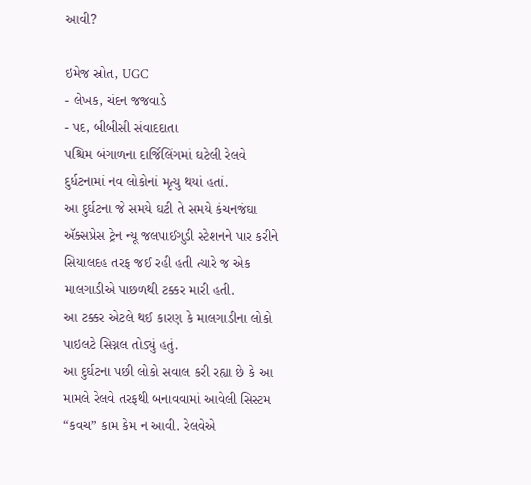આવી?

ઇમેજ સ્રોત, UGC
- લેખક, ચંદન જજવાડે
- પદ, બીબીસી સંવાદદાતા
પશ્ચિમ બંગાળના દાર્જિલિંગમાં ઘટેલી રેલવે દુર્ધટનામાં નવ લોકોનાં મૃત્યુ થયાં હતાં.
આ દુર્ઘટના જે સમયે ઘટી તે સમયે કંચનજંઘા ઍક્સપ્રેસ ટ્રેન ન્યૂ જલપાઈગુડી સ્ટેશનને પાર કરીને સિયાલદહ તરફ જઈ રહી હતી ત્યારે જ એક માલગાડીએ પાછળથી ટક્કર મારી હતી.
આ ટક્કર એટલે થઈ કારણ કે માલગાડીના લોકો પાઇલટે સિગ્નલ તોડ્યું હતું.
આ દુર્ઘટના પછી લોકો સવાલ કરી રહ્યા છે કે આ મામલે રેલવે તરફથી બનાવવામાં આવેલી સિસ્ટમ “કવચ” કામ કેમ ન આવી. રેલવેએ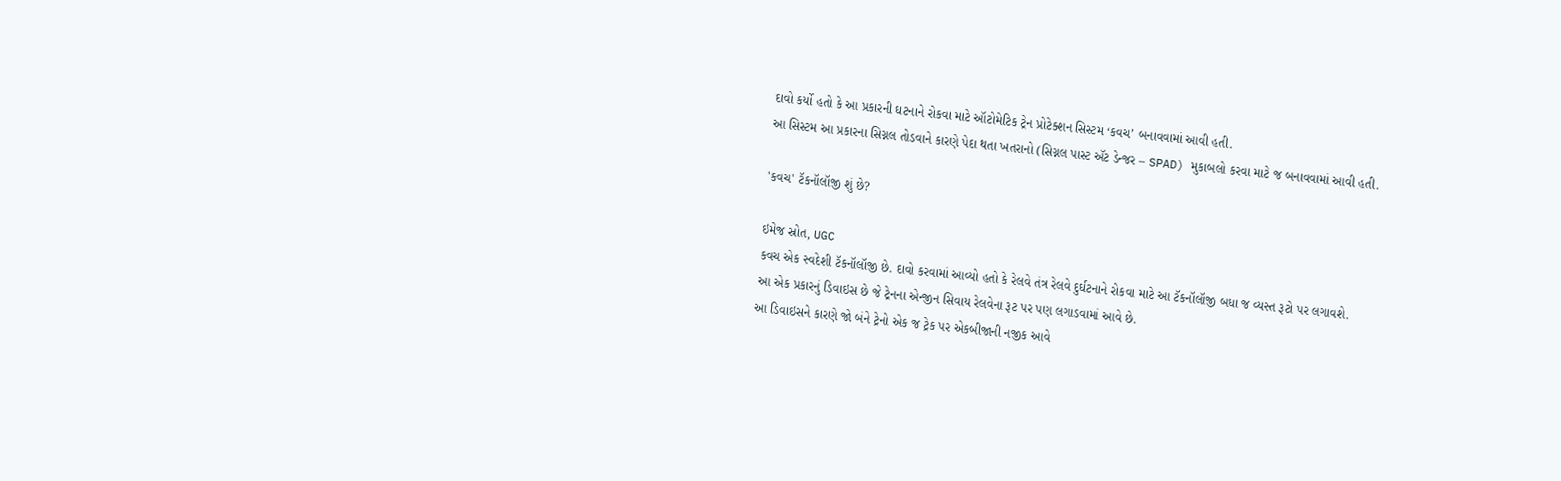દાવો કર્યો હતો કે આ પ્રકારની ઘટનાને રોકવા માટે ઑટોમેટિક ટ્રેન પ્રોટેક્શન સિસ્ટમ ‘કવચ’ બનાવવામાં આવી હતી.
આ સિસ્ટમ આ પ્રકારના સિગ્નલ તોડવાને કારણે પેદા થતા ખતરાનો (સિગ્નલ પાસ્ટ ઍટ ડેન્જર – SPAD) મુકાબલો કરવા માટે જ બનાવવામાં આવી હતી.

'કવચ' ટૅકનૉલૉજી શું છે?

ઇમેજ સ્રોત, UGC
કવચ એક સ્વદેશી ટૅકનૉલૉજી છે. દાવો કરવામાં આવ્યો હતો કે રેલવે તંત્ર રેલવે દુર્ઘટનાને રોકવા માટે આ ટૅકનૉલૉજી બધા જ વ્યસ્ત રૂટો પર લગાવશે.
આ એક પ્રકારનું ડિવાઇસ છે જે ટ્રેનના એન્જીન સિવાય રેલવેના રૂટ પર પણ લગાડવામાં આવે છે.
આ ડિવાઇસને કારણે જો બંને ટ્રેનો એક જ ટ્રેક પર એકબીજાની નજીક આવે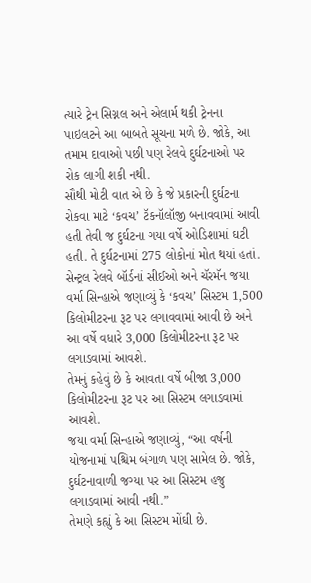ત્યારે ટ્રેન સિગ્નલ અને એલાર્મ થકી ટ્રેનના પાઇલટને આ બાબતે સૂચના મળે છે. જોકે, આ તમામ દાવાઓ પછી પણ રેલવે દુર્ઘટનાઓ પર રોક લાગી શકી નથી.
સૌથી મોટી વાત એ છે કે જે પ્રકારની દુર્ઘટના રોકવા માટે ‘કવચ’ ટૅકનૉલૉજી બનાવવામાં આવી હતી તેવી જ દુર્ઘટના ગયા વર્ષે ઓડિશામાં ઘટી હતી. તે દુર્ઘટનામાં 275 લોકોનાં મોત થયાં હતાં.
સેન્ટ્રલ રેલવે બૉર્ડનાં સીઈઓ અને ચૅરમૅન જયા વર્મા સિન્હાએ જણાવ્યું કે ‘કવચ’ સિસ્ટમ 1,500 કિલોમીટરના રૂટ પર લગાવવામાં આવી છે અને આ વર્ષે વધારે 3,000 કિલોમીટરના રૂટ પર લગાડવામાં આવશે.
તેમનું કહેવું છે કે આવતા વર્ષે બીજા 3,000 કિલોમીટરના રૂટ પર આ સિસ્ટમ લગાડવામાં આવશે.
જયા વર્મા સિન્હાએ જણાવ્યું, “આ વર્ષની યોજનામાં પશ્ચિમ બંગાળ પણ સામેલ છે. જોકે, દુર્ઘટનાવાળી જગ્યા પર આ સિસ્ટમ હજુ લગાડવામાં આવી નથી.”
તેમણે કહ્યું કે આ સિસ્ટમ મોંઘી છે.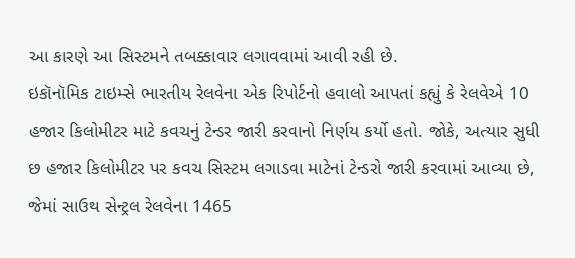આ કારણે આ સિસ્ટમને તબક્કાવાર લગાવવામાં આવી રહી છે.
ઇકૉનૉમિક ટાઇમ્સે ભારતીય રેલવેના એક રિપોર્ટનો હવાલો આપતાં કહ્યું કે રેલવેએ 10 હજાર કિલોમીટર માટે કવચનું ટેન્ડર જારી કરવાનો નિર્ણય કર્યો હતો. જોકે, અત્યાર સુધી છ હજાર કિલોમીટર પર કવચ સિસ્ટમ લગાડવા માટેનાં ટેન્ડરો જારી કરવામાં આવ્યા છે, જેમાં સાઉથ સેન્ટ્રલ રેલવેના 1465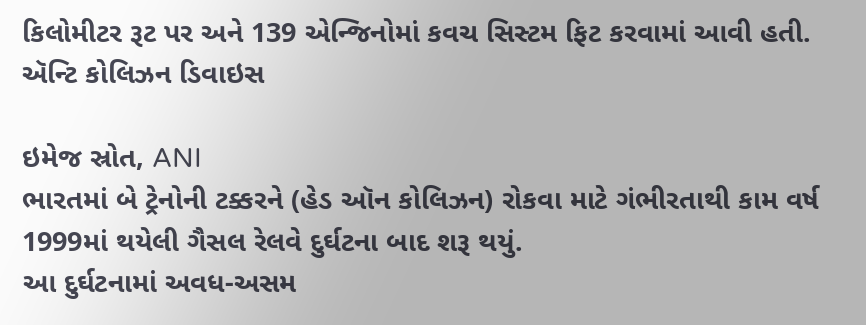કિલોમીટર રૂટ પર અને 139 એન્જિનોમાં કવચ સિસ્ટમ ફિટ કરવામાં આવી હતી.
ઍન્ટિ કોલિઝન ડિવાઇસ

ઇમેજ સ્રોત, ANI
ભારતમાં બે ટ્રેનોની ટક્કરને (હેડ ઑન કોલિઝન) રોકવા માટે ગંભીરતાથી કામ વર્ષ 1999માં થયેલી ગૈસલ રેલવે દુર્ઘટના બાદ શરૂ થયું.
આ દુર્ઘટનામાં અવધ-અસમ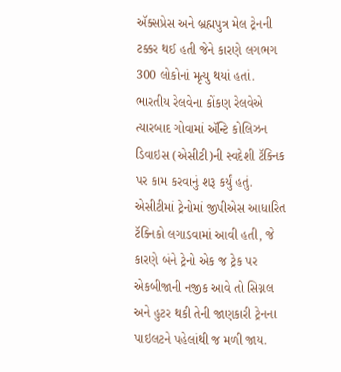ઍક્સપ્રેસ અને બ્રહ્મપુત્ર મેલ ટ્રેનની ટક્કર થઈ હતી જેને કારણે લગભગ 300 લોકોનાં મૃત્યુ થયાં હતાં.
ભારતીય રેલવેના કોંકણ રેલવેએ ત્યારબાદ ગોવામાં ઍન્ટિ કોલિઝન ડિવાઇસ (એસીટી)ની સ્વદેશી ટૅક્નિક પર કામ કરવાનું શરૂ કર્યું હતું.
એસીટીમાં ટ્રેનોમાં જીપીએસ આધારિત ટૅક્નિકો લગાડવામાં આવી હતી, જે કારણે બંને ટ્રેનો એક જ ટ્રેક પર એકબીજાની નજીક આવે તો સિગ્નલ અને હુટર થકી તેની જાણકારી ટ્રેનના પાઇલટને પહેલાંથી જ મળી જાય.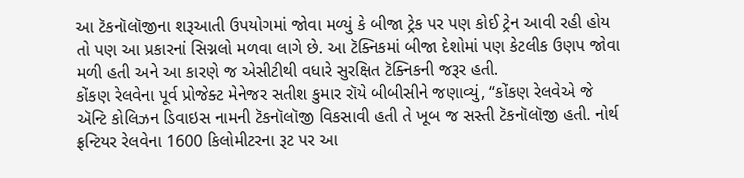આ ટૅકનૉલૉજીના શરૂઆતી ઉપયોગમાં જોવા મળ્યું કે બીજા ટ્રેક પર પણ કોઈ ટ્રેન આવી રહી હોય તો પણ આ પ્રકારનાં સિગ્નલો મળવા લાગે છે. આ ટૅક્નિકમાં બીજા દેશોમાં પણ કેટલીક ઉણપ જોવા મળી હતી અને આ કારણે જ એસીટીથી વધારે સુરક્ષિત ટૅક્નિકની જરૂર હતી.
કોંકણ રેલવેના પૂર્વ પ્રોજેક્ટ મેનેજર સતીશ કુમાર રૉયે બીબીસીને જણાવ્યું, “કોંકણ રેલવેએ જે ઍન્ટિ કોલિઝન ડિવાઇસ નામની ટૅકનૉલૉજી વિકસાવી હતી તે ખૂબ જ સસ્તી ટૅકનૉલૉજી હતી. નોર્થ ફ્રન્ટિયર રેલવેના 1600 કિલોમીટરના રૂટ પર આ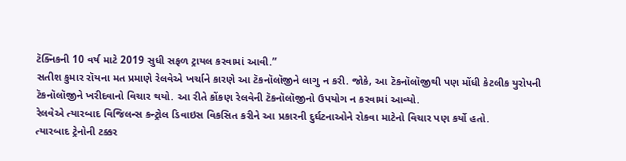ટૅક્નિકની 10 વર્ષ માટે 2019 સુધી સફળ ટ્રાયલ કરવામાં આવી.”
સતીશ કુમાર રૉયના મત પ્રમાણે રેલવેએ ખર્ચાને કારણે આ ટૅકનૉલૉજીને લાગુ ન કરી. જોકે, આ ટૅકનૉલૉજીથી પણ મોંધી કેટલીક યુરોપની ટૅકનૉલૉજીને ખરીદવાનો વિચાર થયો. આ રીતે કોંકણ રેલવેની ટૅકનૉલૉજીનો ઉપયોગ ન કરવામાં આવ્યો.
રેલવેએ ત્યારબાદ વિજિલન્સ કન્ટ્રોલ ડિવાઇસ વિકસિત કરીને આ પ્રકારની દુર્ઘટનાઓને રોકવા માટેનો વિચાર પણ કર્યો હતો.
ત્યારબાદ ટ્રેનોની ટક્કર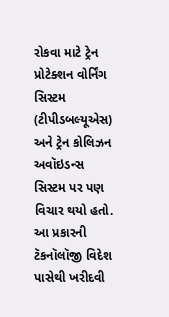રોકવા માટે ટ્રેન પ્રોટેક્શન વોર્નિંગ સિસ્ટમ (ટીપીડબલ્યૂએસ) અને ટ્રેન કોલિઝન અવૉઇડન્સ સિસ્ટમ પર પણ વિચાર થયો હતો.
આ પ્રકારની ટૅકનૉલૉજી વિદેશ પાસેથી ખરીદવી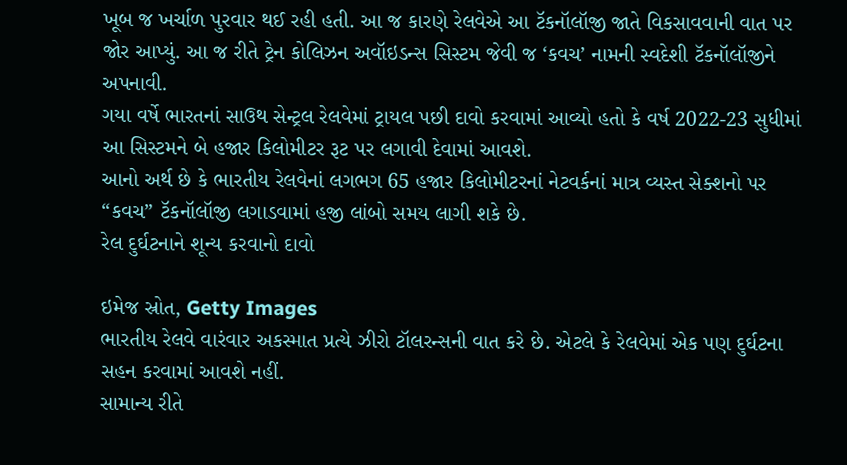ખૂબ જ ખર્ચાળ પુરવાર થઈ રહી હતી. આ જ કારણે રેલવેએ આ ટૅકનૉલૉજી જાતે વિકસાવવાની વાત પર જોર આપ્યું. આ જ રીતે ટ્રેન કોલિઝન અવૉઇડન્સ સિસ્ટમ જેવી જ ‘કવચ’ નામની સ્વદેશી ટૅકનૉલૉજીને અપનાવી.
ગયા વર્ષે ભારતનાં સાઉથ સેન્ટ્રલ રેલવેમાં ટ્રાયલ પછી દાવો કરવામાં આવ્યો હતો કે વર્ષ 2022-23 સુધીમાં આ સિસ્ટમને બે હજાર કિલોમીટર રૂટ પર લગાવી દેવામાં આવશે.
આનો અર્થ છે કે ભારતીય રેલવેનાં લગભગ 65 હજાર કિલોમીટરનાં નેટવર્કનાં માત્ર વ્યસ્ત સેક્શનો પર “કવચ” ટૅકનૉલૉજી લગાડવામાં હજી લાંબો સમય લાગી શકે છે.
રેલ દુર્ઘટનાને શૂન્ય કરવાનો દાવો

ઇમેજ સ્રોત, Getty Images
ભારતીય રેલવે વારંવાર અકસ્માત પ્રત્યે ઝીરો ટૉલરન્સની વાત કરે છે. એટલે કે રેલવેમાં એક પણ દુર્ઘટના સહન કરવામાં આવશે નહીં.
સામાન્ય રીતે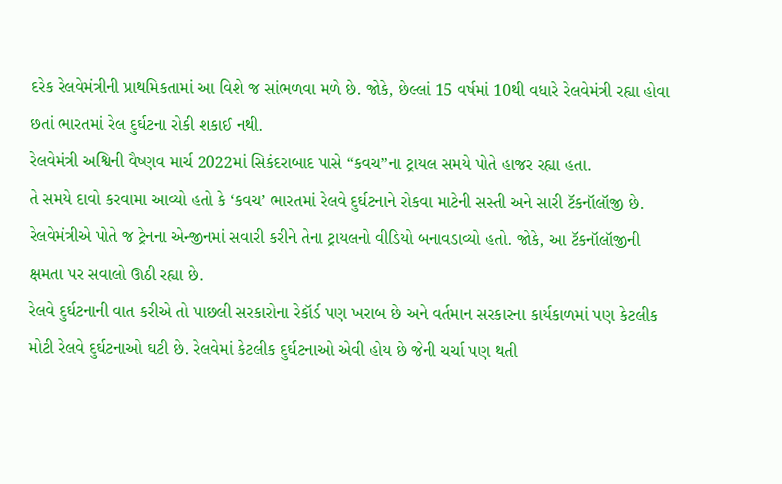દરેક રેલવેમંત્રીની પ્રાથમિકતામાં આ વિશે જ સાંભળવા મળે છે. જોકે, છેલ્લાં 15 વર્ષમાં 10થી વધારે રેલવેમંત્રી રહ્યા હોવા છતાં ભારતમાં રેલ દુર્ઘટના રોકી શકાઈ નથી.
રેલવેમંત્રી અશ્વિની વૈષ્ણવ માર્ચ 2022માં સિકંદરાબાદ પાસે “કવચ”ના ટ્રાયલ સમયે પોતે હાજર રહ્યા હતા.
તે સમયે દાવો કરવામા આવ્યો હતો કે ‘કવચ’ ભારતમાં રેલવે દુર્ઘટનાને રોકવા માટેની સસ્તી અને સારી ટૅકનૉલૉજી છે.
રેલવેમંત્રીએ પોતે જ ટ્રેનના એન્જીનમાં સવારી કરીને તેના ટ્રાયલનો વીડિયો બનાવડાવ્યો હતો. જોકે, આ ટૅકનૉલૉજીની ક્ષમતા પર સવાલો ઊઠી રહ્યા છે.
રેલવે દુર્ઘટનાની વાત કરીએ તો પાછલી સરકારોના રેકૉર્ડ પણ ખરાબ છે અને વર્તમાન સરકારના કાર્યકાળમાં પણ કેટલીક મોટી રેલવે દુર્ઘટનાઓ ઘટી છે. રેલવેમાં કેટલીક દુર્ઘટનાઓ એવી હોય છે જેની ચર્ચા પણ થતી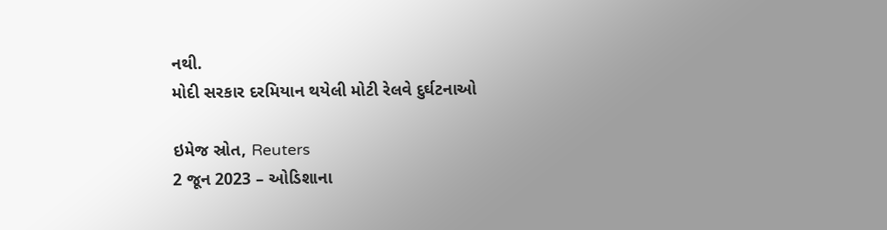નથી.
મોદી સરકાર દરમિયાન થયેલી મોટી રેલવે દુર્ઘટનાઓ

ઇમેજ સ્રોત, Reuters
2 જૂન 2023 – ઓડિશાના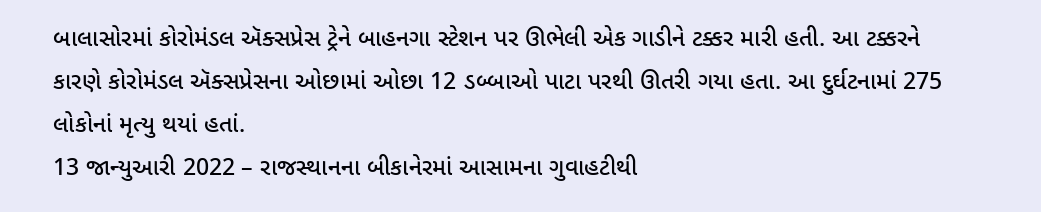બાલાસોરમાં કોરોમંડલ ઍક્સપ્રેસ ટ્રેને બાહનગા સ્ટેશન પર ઊભેલી એક ગાડીને ટક્કર મારી હતી. આ ટક્કરને કારણે કોરોમંડલ ઍક્સપ્રેસના ઓછામાં ઓછા 12 ડબ્બાઓ પાટા પરથી ઊતરી ગયા હતા. આ દુર્ઘટનામાં 275 લોકોનાં મૃત્યુ થયાં હતાં.
13 જાન્યુઆરી 2022 – રાજસ્થાનના બીકાનેરમાં આસામના ગુવાહટીથી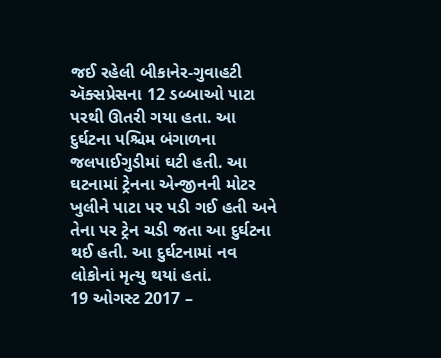જઈ રહેલી બીકાનેર-ગુવાહટી ઍક્સપ્રેસના 12 ડબ્બાઓ પાટા પરથી ઊતરી ગયા હતા. આ દુર્ઘટના પશ્ચિમ બંગાળના જલપાઈગુડીમાં ઘટી હતી. આ ઘટનામાં ટ્રેનના એન્જીનની મોટર ખુલીને પાટા પર પડી ગઈ હતી અને તેના પર ટ્રેન ચડી જતા આ દુર્ઘટના થઈ હતી. આ દુર્ઘટનામાં નવ લોકોનાં મૃત્યુ થયાં હતાં.
19 ઓગસ્ટ 2017 –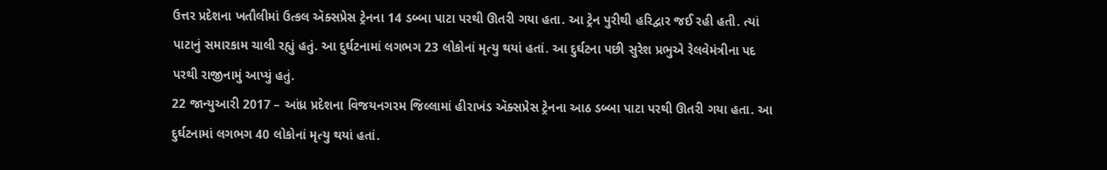ઉત્તર પ્રદેશના ખતૌલીમાં ઉત્કલ ઍક્સપ્રેસ ટ્રેનના 14 ડબ્બા પાટા પરથી ઊતરી ગયા હતા. આ ટ્રેન પુરીથી હરિદ્વાર જઈ રહી હતી. ત્યાં પાટાનું સમારકામ ચાલી રહ્યું હતું. આ દુર્ઘટનામાં લગભગ 23 લોકોનાં મૃત્યુ થયાં હતાં. આ દુર્ઘટના પછી સુરેશ પ્રભુએ રેલવેમંત્રીના પદ પરથી રાજીનામું આપ્યું હતું.
22 જાન્યુઆરી 2017 – આંધ્ર પ્રદેશના વિજયનગરમ જિલ્લામાં હીરાખંડ ઍક્સપ્રેસ ટ્રેનના આઠ ડબ્બા પાટા પરથી ઊતરી ગયા હતા. આ દુર્ઘટનામાં લગભગ 40 લોકોનાં મૃત્યુ થયાં હતાં.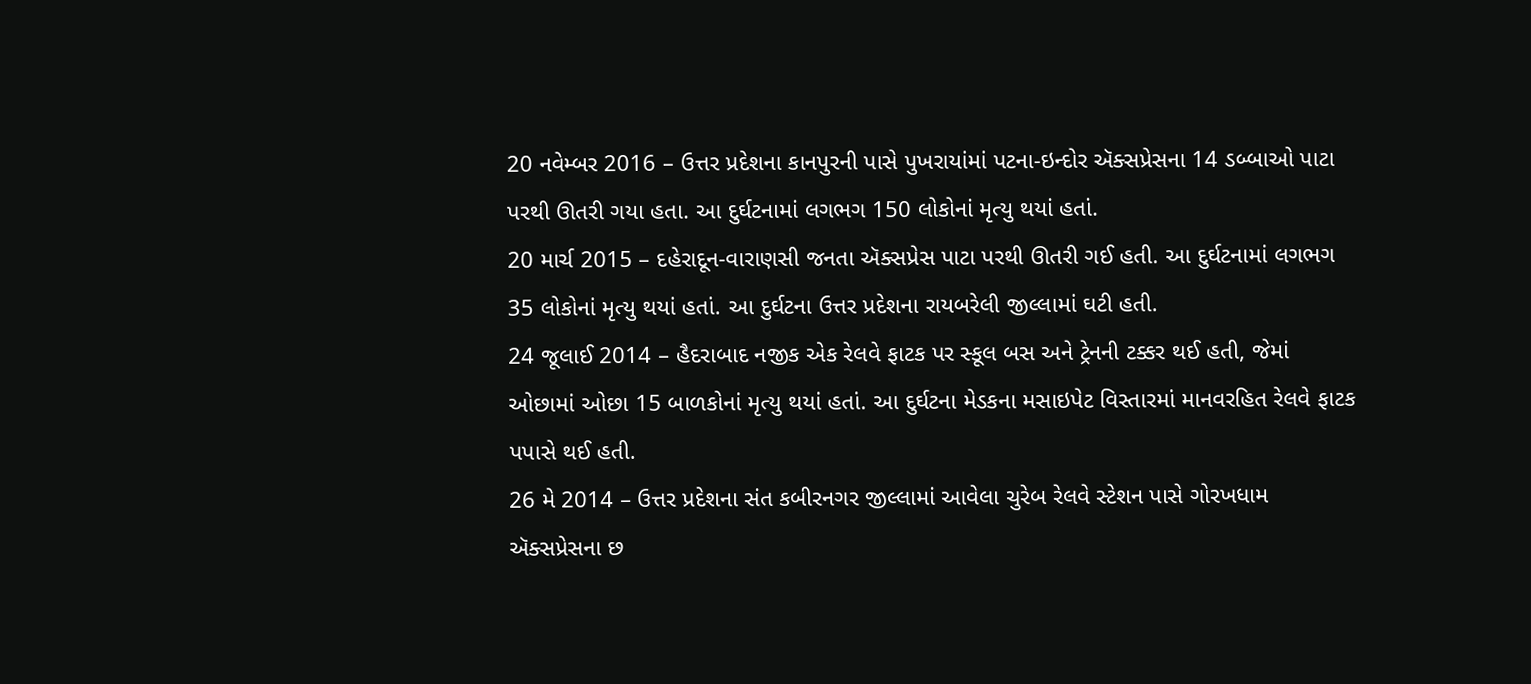20 નવેમ્બર 2016 – ઉત્તર પ્રદેશના કાનપુરની પાસે પુખરાયાંમાં પટના-ઇન્દોર ઍક્સપ્રેસના 14 ડબ્બાઓ પાટા પરથી ઊતરી ગયા હતા. આ દુર્ઘટનામાં લગભગ 150 લોકોનાં મૃત્યુ થયાં હતાં.
20 માર્ચ 2015 – દહેરાદૂન-વારાણસી જનતા ઍક્સપ્રેસ પાટા પરથી ઊતરી ગઈ હતી. આ દુર્ઘટનામાં લગભગ 35 લોકોનાં મૃત્યુ થયાં હતાં. આ દુર્ઘટના ઉત્તર પ્રદેશના રાયબરેલી જીલ્લામાં ઘટી હતી.
24 જૂલાઈ 2014 – હૈદરાબાદ નજીક એક રેલવે ફાટક પર સ્કૂલ બસ અને ટ્રેનની ટક્કર થઈ હતી, જેમાં ઓછામાં ઓછા 15 બાળકોનાં મૃત્યુ થયાં હતાં. આ દુર્ઘટના મેડકના મસાઇપેટ વિસ્તારમાં માનવરહિત રેલવે ફાટક પપાસે થઈ હતી.
26 મે 2014 – ઉત્તર પ્રદેશના સંત કબીરનગર જીલ્લામાં આવેલા ચુરેબ રેલવે સ્ટેશન પાસે ગોરખધામ ઍક્સપ્રેસના છ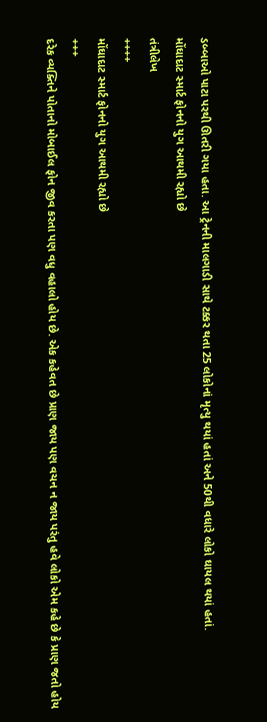ડબ્બાઓ પાટા પરથી ઊતરી ગયા હતા. આ ટ્રેનની માલગાડી સાથે ટક્કર થતા 25 લોકોનાં મૃત્યુ થયાં હતાં અને 50થી વધારે લોકો ઘાયલ થયાં હતાં.
મોંઘાદાટ સ્માર્ટ ફોનનો યુગ આથમી રહ્યો છે
તંત્રીલેખ
++++
મોંઘાદાટ સ્માર્ટ ફોનનો યુગ આથમી રહ્યો છે
+++
દરેક વ્યક્તિને પોતાનો મોબાઈલ ફોન જીવ કરતા પણ વધુ વહાલો હોય છે. એક કહેવત છે પ્રાણ જાય પણ વચન ન જાય પરંતુ હવે લોકો એમ કહે છે કે પ્રાણ જતો હોય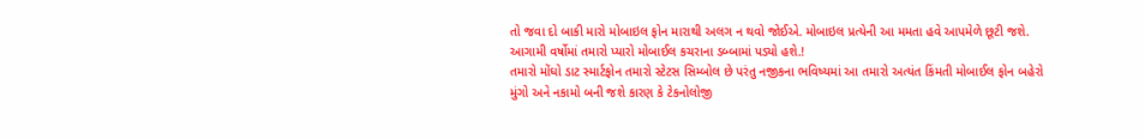તો જવા દો બાકી મારો મોબાઇલ ફોન મારાથી અલગ ન થવો જોઈએ. મોબાઇલ પ્રત્યેની આ મમતા હવે આપમેળે છૂટી જશે. આગામી વર્ષોમાં તમારો પ્યારો મોબાઈલ કચરાના ડબ્બામાં પડ્યો હશે.!
તમારો મોંઘો ડાટ સ્માર્ટફોન તમારો સ્ટેટસ સિમ્બોલ છે પરંતુ નજીકના ભવિષ્યમાં આ તમારો અત્યંત કિંમતી મોબાઈલ ફોન બહેરો મુંગો અને નકામો બની જશે કારણ કે ટેકનોલોજી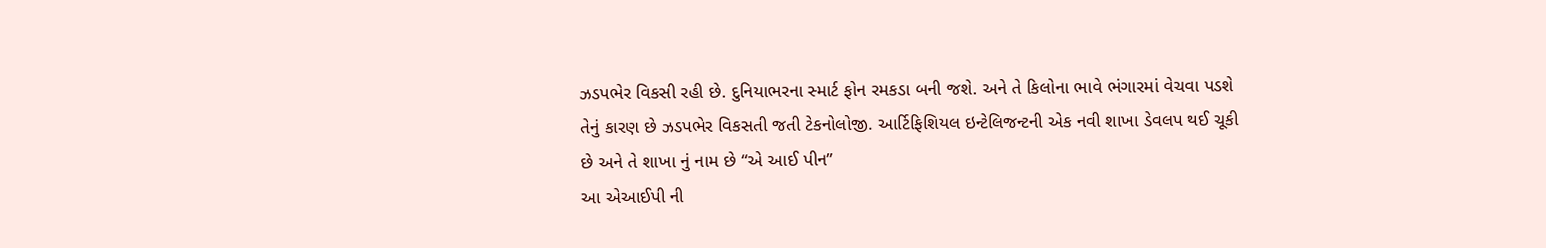ઝડપભેર વિકસી રહી છે. દુનિયાભરના સ્માર્ટ ફોન રમકડા બની જશે. અને તે કિલોના ભાવે ભંગારમાં વેચવા પડશે તેનું કારણ છે ઝડપભેર વિકસતી જતી ટેકનોલોજી. આર્ટિફિશિયલ ઇન્ટેલિજન્ટની એક નવી શાખા ડેવલપ થઈ ચૂકી છે અને તે શાખા નું નામ છે “એ આઈ પીન”
આ એઆઈપી ની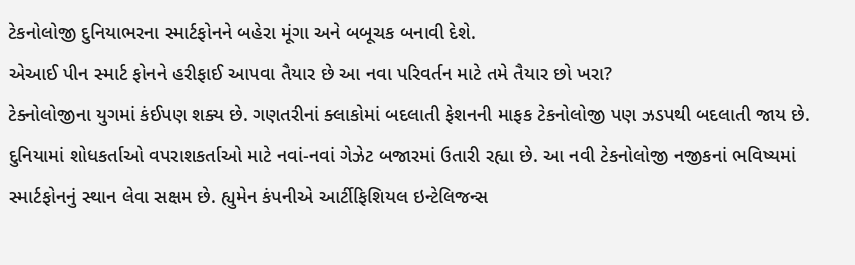ટેકનોલોજી દુનિયાભરના સ્માર્ટફોનને બહેરા મૂંગા અને બબૂચક બનાવી દેશે.
એઆઈ પીન સ્માર્ટ ફોનને હરીફાઈ આપવા તૈયાર છે આ નવા પરિવર્તન માટે તમે તૈયાર છો ખરા?
ટેક્નોલોજીના યુગમાં કંઈપણ શક્ય છે. ગણતરીનાં ક્લાકોમાં બદલાતી ફેશનની માફક ટેકનોલોજી પણ ઝડપથી બદલાતી જાય છે. દુનિયામાં શોધકર્તાઓ વપરાશકર્તાઓ માટે નવાં-નવાં ગેઝેટ બજારમાં ઉતારી રહ્યા છે. આ નવી ટેકનોલોજી નજીકનાં ભવિષ્યમાં સ્માર્ટફોનનું સ્થાન લેવા સક્ષમ છે. હ્યુમેન કંપનીએ આર્ટીફિશિયલ ઇન્ટેલિજન્સ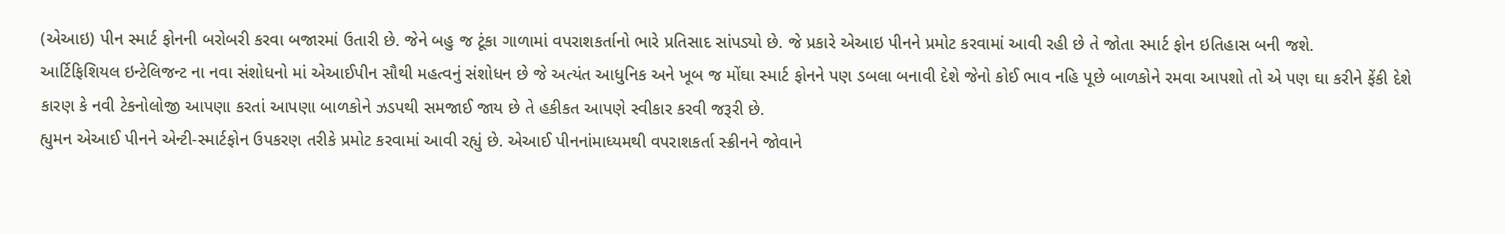(એઆઇ) પીન સ્માર્ટ ફોનની બરોબરી કરવા બજારમાં ઉતારી છે. જેને બહુ જ ટૂંકા ગાળામાં વપરાશકર્તાનો ભારે પ્રતિસાદ સાંપડ્યો છે. જે પ્રકારે એઆઇ પીનને પ્રમોટ કરવામાં આવી રહી છે તે જોતા સ્માર્ટ ફોન ઇતિહાસ બની જશે.
આર્ટિફિશિયલ ઇન્ટેલિજન્ટ ના નવા સંશોધનો માં એઆઈપીન સૌથી મહત્વનું સંશોધન છે જે અત્યંત આધુનિક અને ખૂબ જ મોંઘા સ્માર્ટ ફોનને પણ ડબલા બનાવી દેશે જેનો કોઈ ભાવ નહિ પૂછે બાળકોને રમવા આપશો તો એ પણ ઘા કરીને ફેંકી દેશે કારણ કે નવી ટેકનોલોજી આપણા કરતાં આપણા બાળકોને ઝડપથી સમજાઈ જાય છે તે હકીકત આપણે સ્વીકાર કરવી જરૂરી છે.
હ્યુમન એઆઈ પીનને એન્ટી-સ્માર્ટફોન ઉપકરણ તરીકે પ્રમોટ કરવામાં આવી રહ્યું છે. એઆઈ પીનનાંમાધ્યમથી વપરાશકર્તા સ્ક્રીનને જોવાને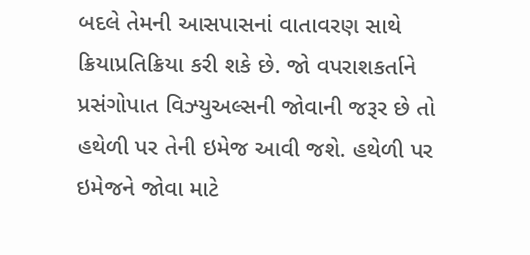બદલે તેમની આસપાસનાં વાતાવરણ સાથે ક્રિયાપ્રતિક્રિયા કરી શકે છે. જો વપરાશકર્તાને પ્રસંગોપાત વિઝ્યુઅલ્સની જોવાની જરૂર છે તો હથેળી પર તેની ઇમેજ આવી જશે. હથેળી પર ઇમેજને જોવા માટે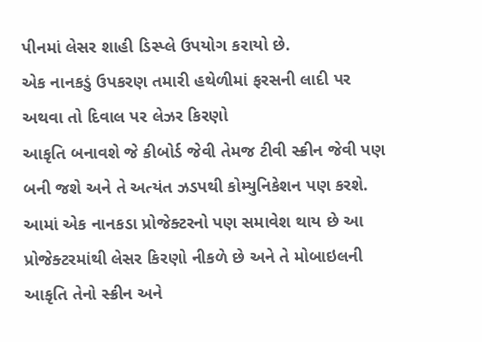પીનમાં લેસર શાહી ડિસ્પ્લે ઉપયોગ કરાયો છે.
એક નાનકડું ઉપકરણ તમારી હથેળીમાં ફરસની લાદી પર અથવા તો દિવાલ પર લેઝર કિરણો
આકૃતિ બનાવશે જે કીબોર્ડ જેવી તેમજ ટીવી સ્ક્રીન જેવી પણ બની જશે અને તે અત્યંત ઝડપથી કોમ્યુનિકેશન પણ કરશે.
આમાં એક નાનકડા પ્રોજેક્ટરનો પણ સમાવેશ થાય છે આ પ્રોજેક્ટરમાંથી લેસર કિરણો નીકળે છે અને તે મોબાઇલની આકૃતિ તેનો સ્ક્રીન અને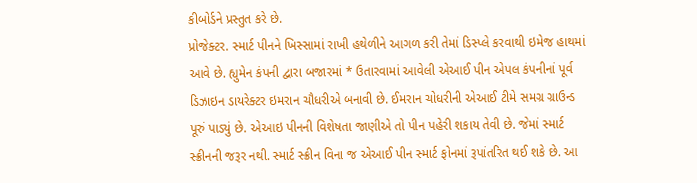કીબોર્ડને પ્રસ્તુત કરે છે.
પ્રોજેક્ટર. સ્માર્ટ પીનને ખિસ્સામાં રાખી હથેળીને આગળ કરી તેમાં ડિસ્પ્લે કરવાથી ઇમેજ હાથમાં આવે છે. હ્યુમેન કંપની દ્વારા બજારમાં * ઉતારવામાં આવેલી એઆઈ પીન એપલ કંપનીનાં પૂર્વ ડિઝાઇન ડાયરેક્ટર ઇમરાન ચૌધરીએ બનાવી છે. ઈમરાન ચોધરીની એઆઈ ટીમે સમગ્ર ગ્રાઉન્ડ પૂરું પાડ્યું છે. એઆઇ પીનની વિશેષતા જાણીએ તો પીન પહેરી શકાય તેવી છે. જેમાં સ્માર્ટ સ્ક્રીનની જરૂર નથી. સ્માર્ટ સ્ક્રીન વિના જ એઆઈ પીન સ્માર્ટ ફોનમાં રૂપાંતરિત થઈ શકે છે. આ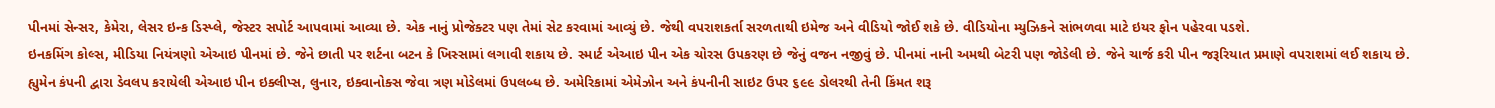પીનમાં સેન્સર, કેમેરા, લેસર ઇન્ક ડિસ્પ્લે, જેસ્ટર સપોર્ટ આપવામાં આવ્યા છે. એક નાનું પ્રોજેક્ટર પણ તેમાં સેટ કરવામાં આવ્યું છે. જેથી વપરાશકર્તા સરળતાથી ઇમેજ અને વીડિયો જોઈ શકે છે. વીડિયોના મ્યુઝિકને સાંભળવા માટે ઇયર ફોન પહેરવા પડશે.
ઇનકમિંગ કોલ્સ, મીડિયા નિયંત્રણો એઆઇ પીનમાં છે. જેને છાતી પર શર્ટના બટન કે ખિસ્સામાં લગાવી શકાય છે. સ્માર્ટ એઆઇ પીન એક ચોરસ ઉપકરણ છે જેનું વજન નજીવું છે. પીનમાં નાની અમથી બેટરી પણ જોડેલી છે. જેને ચાર્જ કરી પીન જરૂરિયાત પ્રમાણે વપરાશમાં લઈ શકાય છે. હ્યુમેન કંપની દ્વારા ડેવલપ કરાયેલી એઆઇ પીન ઇક્લીપ્સ, લુનાર, ઇક્વાનોક્સ જેવા ત્રણ મોડેલમાં ઉપલબ્ધ છે. અમેરિકામાં એમેઝોન અને કંપનીની સાઇટ ઉપર ૬૯૯ ડોલરથી તેની કિંમત શરૂ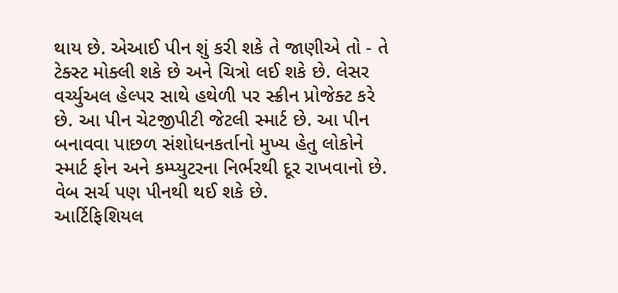થાય છે. એઆઈ પીન શું કરી શકે તે જાણીએ તો - તે ટેક્સ્ટ મોક્લી શકે છે અને ચિત્રો લઈ શકે છે. લેસર વર્ચ્યુઅલ હેલ્પર સાથે હથેળી પર સ્ક્રીન પ્રોજેક્ટ કરે છે. આ પીન ચેટજીપીટી જેટલી સ્માર્ટ છે. આ પીન બનાવવા પાછળ સંશોધનકર્તાનો મુખ્ય હેતુ લોકોને સ્માર્ટ ફોન અને કમ્પ્યુટરના નિર્ભરથી દૂર રાખવાનો છે. વેબ સર્ચ પણ પીનથી થઈ શકે છે.
આર્ટિફિશિયલ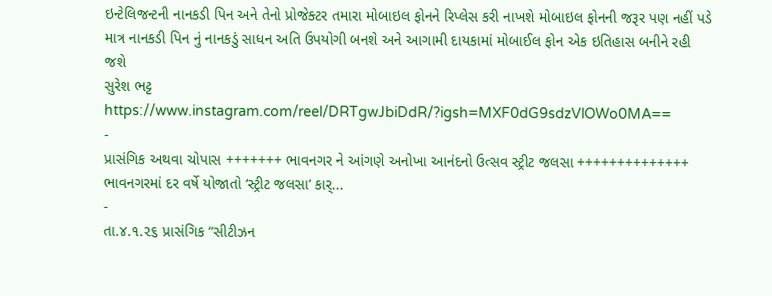ઇન્ટેલિજન્ટની નાનકડી પિન અને તેનો પ્રોજેક્ટર તમારા મોબાઇલ ફોનને રિપ્લેસ કરી નાખશે મોબાઇલ ફોનની જરૂર પણ નહીં પડે માત્ર નાનકડી પિન નું નાનકડું સાધન અતિ ઉપયોગી બનશે અને આગામી દાયકામાં મોબાઈલ ફોન એક ઇતિહાસ બનીને રહી જશે
સુરેશ ભટ્ટ
https://www.instagram.com/reel/DRTgwJbiDdR/?igsh=MXF0dG9sdzVlOWo0MA==
-
પ્રાસંગિક અથવા ચોપાસ +++++++ ભાવનગર ને આંગણે અનોખા આનંદનો ઉત્સવ સ્ટ્રીટ જલસા ++++++++++++++ ભાવનગરમાં દર વર્ષે યોજાતો ‘સ્ટ્રીટ જલસા’ કાર્...
-
તા.૪.૧.૨૬ પ્રાસંગિક “સીટીઝન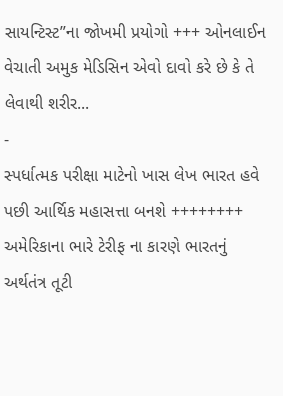સાયન્ટિસ્ટ”ના જોખમી પ્રયોગો +++ ઓનલાઈન વેચાતી અમુક મેડિસિન એવો દાવો કરે છે કે તે લેવાથી શરીર...
-
સ્પર્ધાત્મક પરીક્ષા માટેનો ખાસ લેખ ભારત હવે પછી આર્થિક મહાસત્તા બનશે ++++++++ અમેરિકાના ભારે ટેરીફ ના કારણે ભારતનું અર્થતંત્ર તૂટી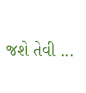જશે તેવી ...